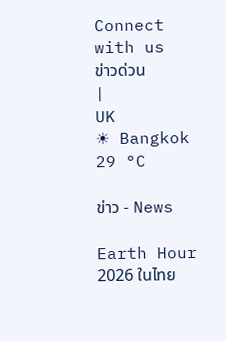Connect with us
ข่าวด่วน
|
UK
☀ Bangkok 29 °C

ข่าว - News

Earth Hour 2026 ในไทย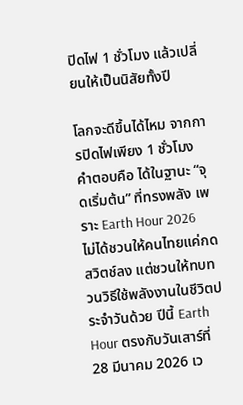ปิดไฟ 1 ชั่วโมง แล้วเปลี่ยนให้เป็นนิสัยทั้งปี

โลกจะดีขึ้นได้ไหม จากการปิดไฟเพียง 1 ชั่วโมง คำตอบคือ ได้ในฐานะ “จุดเริ่มต้น” ที่ทรงพลัง เพราะ Earth Hour 2026 ไม่ได้ชวนให้คนไทยแค่กดสวิตช์ลง แต่ชวนให้ทบทวนวิธีใช้พลังงานในชีวิตประจำวันด้วย ปีนี้ Earth Hour ตรงกับวันเสาร์ที่ 28 มีนาคม 2026 เว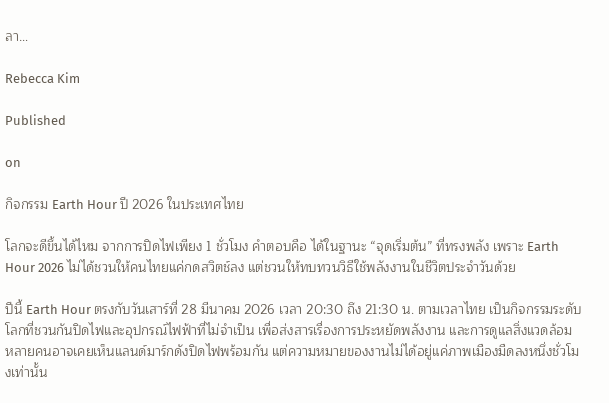ลา…

Rebecca Kim

Published

on

กิจกรรม Earth Hour ปี 2026 ในประเทศไทย

โลกจะดีขึ้นได้ไหม จากการปิดไฟเพียง 1 ชั่วโมง คำตอบคือ ได้ในฐานะ “จุดเริ่มต้น” ที่ทรงพลัง เพราะ Earth Hour 2026 ไม่ได้ชวนให้คนไทยแค่กดสวิตช์ลง แต่ชวนให้ทบทวนวิธีใช้พลังงานในชีวิตประจำวันด้วย

ปีนี้ Earth Hour ตรงกับวันเสาร์ที่ 28 มีนาคม 2026 เวลา 20:30 ถึง 21:30 น. ตามเวลาไทย เป็นกิจกรรมระดับโลกที่ชวนกันปิดไฟและอุปกรณ์ไฟฟ้าที่ไม่จำเป็น เพื่อส่งสารเรื่องการประหยัดพลังงาน และการดูแลสิ่งแวดล้อม หลายคนอาจเคยเห็นแลนด์มาร์กดังปิดไฟพร้อมกัน แต่ความหมายของงานไม่ได้อยู่แค่ภาพเมืองมืดลงหนึ่งชั่วโมงเท่านั้น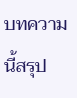บทความนี้สรุป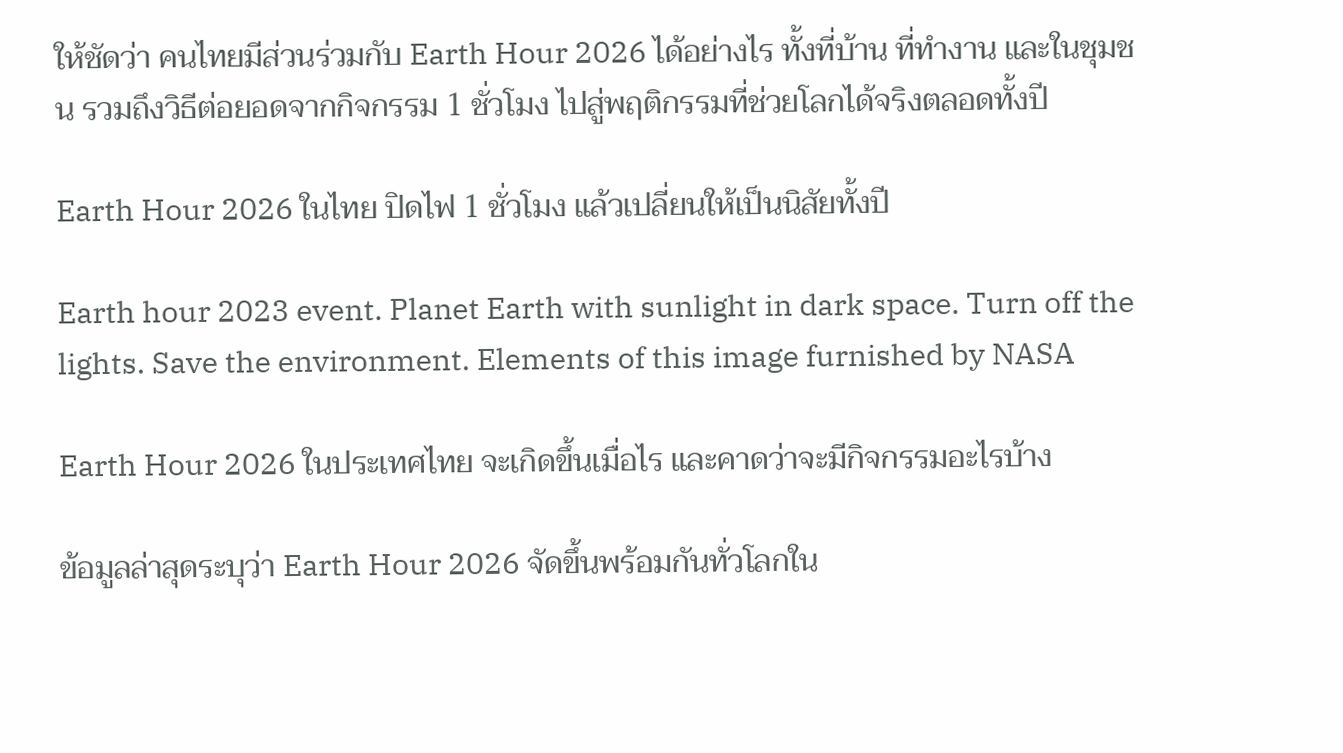ให้ชัดว่า คนไทยมีส่วนร่วมกับ Earth Hour 2026 ได้อย่างไร ทั้งที่บ้าน ที่ทำงาน และในชุมชน รวมถึงวิธีต่อยอดจากกิจกรรม 1 ชั่วโมง ไปสู่พฤติกรรมที่ช่วยโลกได้จริงตลอดทั้งปี

Earth Hour 2026 ในไทย ปิดไฟ 1 ชั่วโมง แล้วเปลี่ยนให้เป็นนิสัยทั้งปี

Earth hour 2023 event. Planet Earth with sunlight in dark space. Turn off the lights. Save the environment. Elements of this image furnished by NASA

Earth Hour 2026 ในประเทศไทย จะเกิดขึ้นเมื่อไร และคาดว่าจะมีกิจกรรมอะไรบ้าง

ข้อมูลล่าสุดระบุว่า Earth Hour 2026 จัดขึ้นพร้อมกันทั่วโลกใน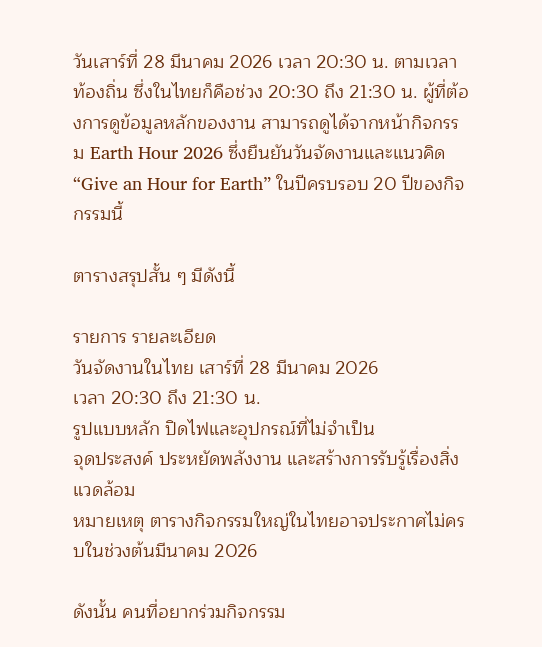วันเสาร์ที่ 28 มีนาคม 2026 เวลา 20:30 น. ตามเวลาท้องถิ่น ซึ่งในไทยก็คือช่วง 20:30 ถึง 21:30 น. ผู้ที่ต้องการดูข้อมูลหลักของงาน สามารถดูได้จากหน้ากิจกรรม Earth Hour 2026 ซึ่งยืนยันวันจัดงานและแนวคิด “Give an Hour for Earth” ในปีครบรอบ 20 ปีของกิจกรรมนี้

ตารางสรุปสั้น ๆ มีดังนี้

รายการ รายละเอียด
วันจัดงานในไทย เสาร์ที่ 28 มีนาคม 2026
เวลา 20:30 ถึง 21:30 น.
รูปแบบหลัก ปิดไฟและอุปกรณ์ที่ไม่จำเป็น
จุดประสงค์ ประหยัดพลังงาน และสร้างการรับรู้เรื่องสิ่งแวดล้อม
หมายเหตุ ตารางกิจกรรมใหญ่ในไทยอาจประกาศไม่ครบในช่วงต้นมีนาคม 2026

ดังนั้น คนที่อยากร่วมกิจกรรม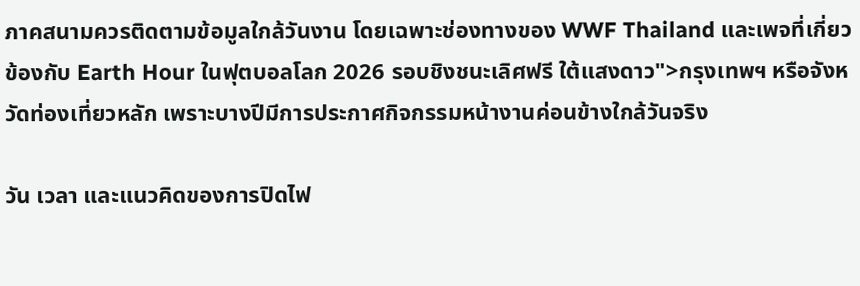ภาคสนามควรติดตามข้อมูลใกล้วันงาน โดยเฉพาะช่องทางของ WWF Thailand และเพจที่เกี่ยวข้องกับ Earth Hour ในฟุตบอลโลก 2026 รอบชิงชนะเลิศฟรี ใต้แสงดาว">กรุงเทพฯ หรือจังหวัดท่องเที่ยวหลัก เพราะบางปีมีการประกาศกิจกรรมหน้างานค่อนข้างใกล้วันจริง

วัน เวลา และแนวคิดของการปิดไฟ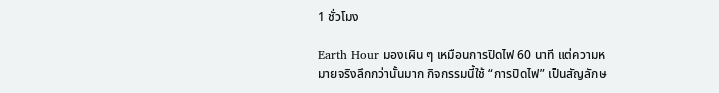1 ชั่วโมง

Earth Hour มองเผิน ๆ เหมือนการปิดไฟ 60 นาที แต่ความหมายจริงลึกกว่านั้นมาก กิจกรรมนี้ใช้ “การปิดไฟ” เป็นสัญลักษ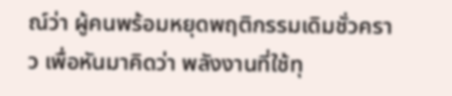ณ์ว่า ผู้คนพร้อมหยุดพฤติกรรมเดิมชั่วคราว เพื่อหันมาคิดว่า พลังงานที่ใช้ทุ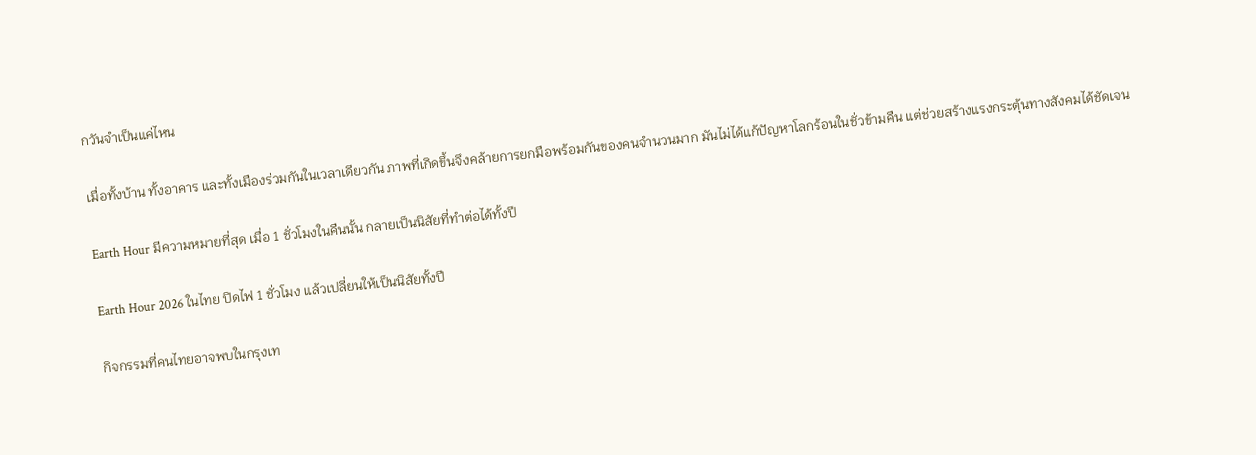กวันจำเป็นแค่ไหน

เมื่อทั้งบ้าน ทั้งอาคาร และทั้งเมืองร่วมกันในเวลาเดียวกัน ภาพที่เกิดขึ้นจึงคล้ายการยกมือพร้อมกันของคนจำนวนมาก มันไม่ได้แก้ปัญหาโลกร้อนในชั่วข้ามคืน แต่ช่วยสร้างแรงกระตุ้นทางสังคมได้ชัดเจน

Earth Hour มีความหมายที่สุด เมื่อ 1 ชั่วโมงในคืนนั้น กลายเป็นนิสัยที่ทำต่อได้ทั้งปี

Earth Hour 2026 ในไทย ปิดไฟ 1 ชั่วโมง แล้วเปลี่ยนให้เป็นนิสัยทั้งปี

กิจกรรมที่คนไทยอาจพบในกรุงเท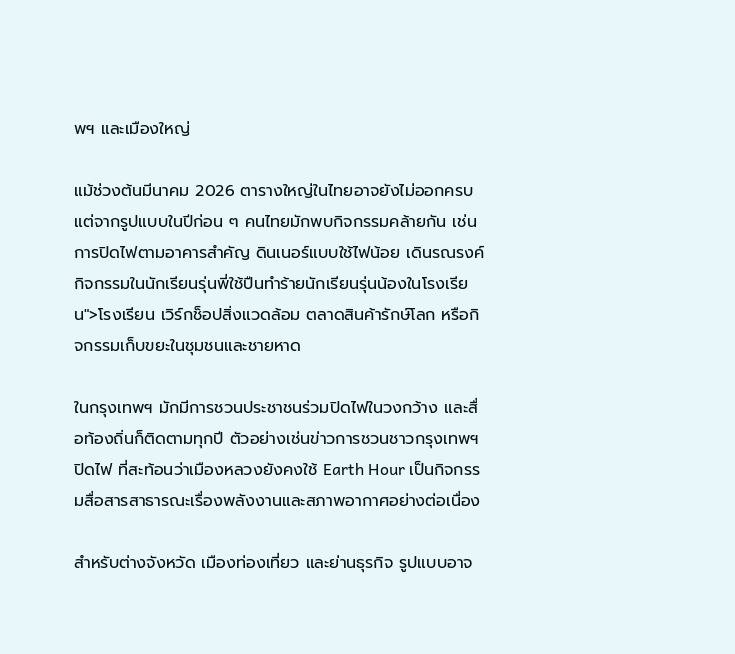พฯ และเมืองใหญ่

แม้ช่วงต้นมีนาคม 2026 ตารางใหญ่ในไทยอาจยังไม่ออกครบ แต่จากรูปแบบในปีก่อน ๆ คนไทยมักพบกิจกรรมคล้ายกัน เช่น การปิดไฟตามอาคารสำคัญ ดินเนอร์แบบใช้ไฟน้อย เดินรณรงค์ กิจกรรมในนักเรียนรุ่นพี่ใช้ปืนทำร้ายนักเรียนรุ่นน้องในโรงเรียน">โรงเรียน เวิร์กช็อปสิ่งแวดล้อม ตลาดสินค้ารักษ์โลก หรือกิจกรรมเก็บขยะในชุมชนและชายหาด

ในกรุงเทพฯ มักมีการชวนประชาชนร่วมปิดไฟในวงกว้าง และสื่อท้องถิ่นก็ติดตามทุกปี ตัวอย่างเช่นข่าวการชวนชาวกรุงเทพฯ ปิดไฟ ที่สะท้อนว่าเมืองหลวงยังคงใช้ Earth Hour เป็นกิจกรรมสื่อสารสาธารณะเรื่องพลังงานและสภาพอากาศอย่างต่อเนื่อง

สำหรับต่างจังหวัด เมืองท่องเที่ยว และย่านธุรกิจ รูปแบบอาจ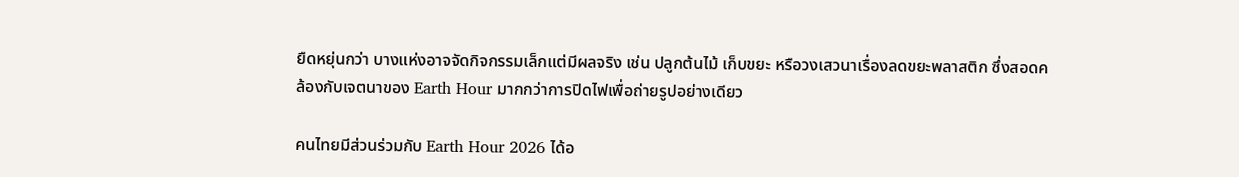ยืดหยุ่นกว่า บางแห่งอาจจัดกิจกรรมเล็กแต่มีผลจริง เช่น ปลูกต้นไม้ เก็บขยะ หรือวงเสวนาเรื่องลดขยะพลาสติก ซึ่งสอดคล้องกับเจตนาของ Earth Hour มากกว่าการปิดไฟเพื่อถ่ายรูปอย่างเดียว

คนไทยมีส่วนร่วมกับ Earth Hour 2026 ได้อ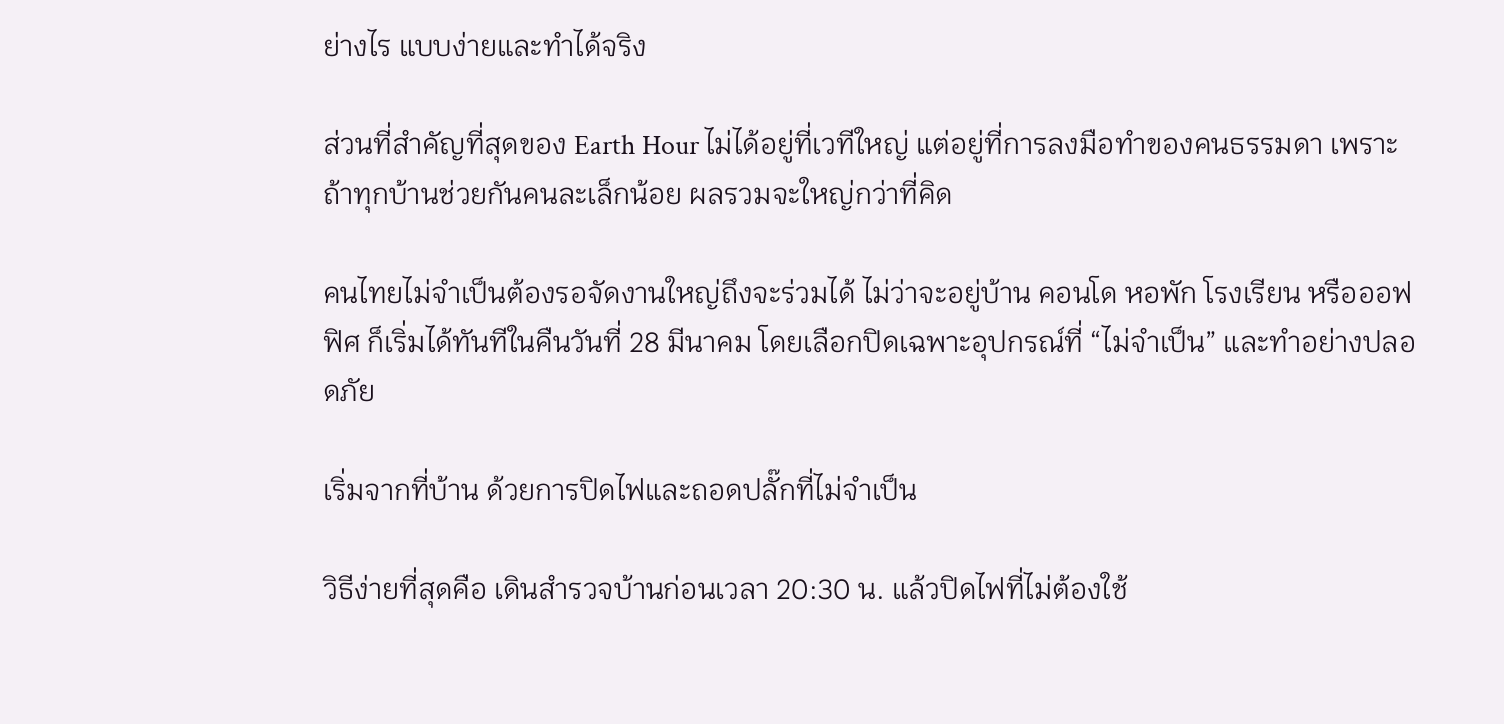ย่างไร แบบง่ายและทำได้จริง

ส่วนที่สำคัญที่สุดของ Earth Hour ไม่ได้อยู่ที่เวทีใหญ่ แต่อยู่ที่การลงมือทำของคนธรรมดา เพราะถ้าทุกบ้านช่วยกันคนละเล็กน้อย ผลรวมจะใหญ่กว่าที่คิด

คนไทยไม่จำเป็นต้องรอจัดงานใหญ่ถึงจะร่วมได้ ไม่ว่าจะอยู่บ้าน คอนโด หอพัก โรงเรียน หรือออฟฟิศ ก็เริ่มได้ทันทีในคืนวันที่ 28 มีนาคม โดยเลือกปิดเฉพาะอุปกรณ์ที่ “ไม่จำเป็น” และทำอย่างปลอดภัย

เริ่มจากที่บ้าน ด้วยการปิดไฟและถอดปลั๊กที่ไม่จำเป็น

วิธีง่ายที่สุดคือ เดินสำรวจบ้านก่อนเวลา 20:30 น. แล้วปิดไฟที่ไม่ต้องใช้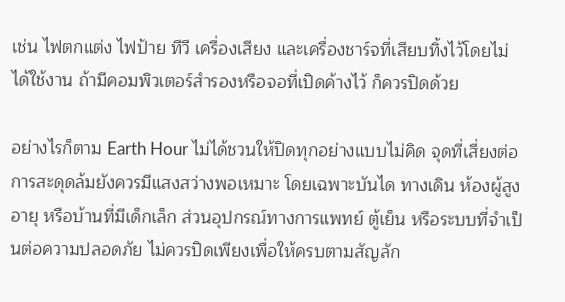เช่น ไฟตกแต่ง ไฟป้าย ทีวี เครื่องเสียง และเครื่องชาร์จที่เสียบทิ้งไว้โดยไม่ได้ใช้งาน ถ้ามีคอมพิวเตอร์สำรองหรือจอที่เปิดค้างไว้ ก็ควรปิดด้วย

อย่างไรก็ตาม Earth Hour ไม่ได้ชวนให้ปิดทุกอย่างแบบไม่คิด จุดที่เสี่ยงต่อการสะดุดล้มยังควรมีแสงสว่างพอเหมาะ โดยเฉพาะบันได ทางเดิน ห้องผู้สูงอายุ หรือบ้านที่มีเด็กเล็ก ส่วนอุปกรณ์ทางการแพทย์ ตู้เย็น หรือระบบที่จำเป็นต่อความปลอดภัย ไม่ควรปิดเพียงเพื่อให้ครบตามสัญลัก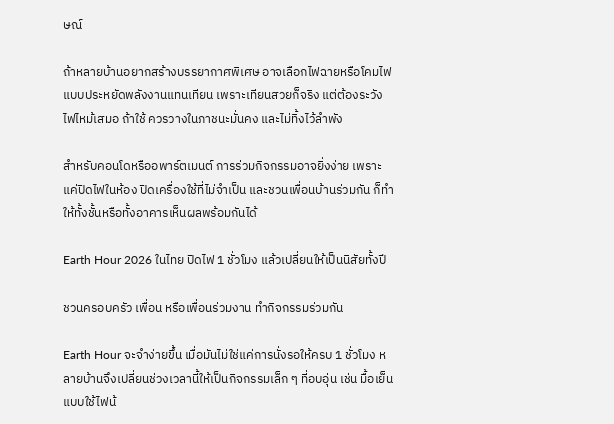ษณ์

ถ้าหลายบ้านอยากสร้างบรรยากาศพิเศษ อาจเลือกไฟฉายหรือโคมไฟแบบประหยัดพลังงานแทนเทียน เพราะเทียนสวยก็จริง แต่ต้องระวังไฟไหม้เสมอ ถ้าใช้ ควรวางในภาชนะมั่นคง และไม่ทิ้งไว้ลำพัง

สำหรับคอนโดหรืออพาร์ตเมนต์ การร่วมกิจกรรมอาจยิ่งง่าย เพราะแค่ปิดไฟในห้อง ปิดเครื่องใช้ที่ไม่จำเป็น และชวนเพื่อนบ้านร่วมกัน ก็ทำให้ทั้งชั้นหรือทั้งอาคารเห็นผลพร้อมกันได้

Earth Hour 2026 ในไทย ปิดไฟ 1 ชั่วโมง แล้วเปลี่ยนให้เป็นนิสัยทั้งปี

ชวนครอบครัว เพื่อน หรือเพื่อนร่วมงาน ทำกิจกรรมร่วมกัน

Earth Hour จะจำง่ายขึ้น เมื่อมันไม่ใช่แค่การนั่งรอให้ครบ 1 ชั่วโมง หลายบ้านจึงเปลี่ยนช่วงเวลานี้ให้เป็นกิจกรรมเล็ก ๆ ที่อบอุ่น เช่น มื้อเย็นแบบใช้ไฟน้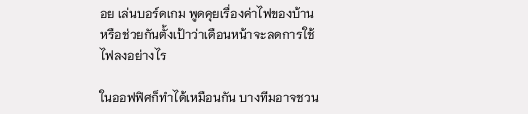อย เล่นบอร์ดเกม พูดคุยเรื่องค่าไฟของบ้าน หรือช่วยกันตั้งเป้าว่าเดือนหน้าจะลดการใช้ไฟลงอย่างไร

ในออฟฟิศก็ทำได้เหมือนกัน บางทีมอาจชวน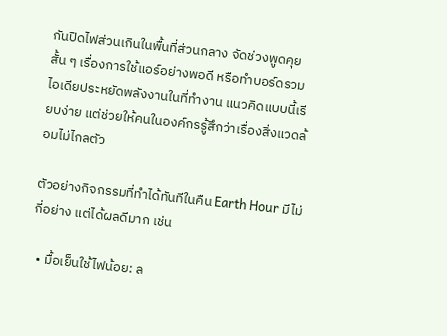กันปิดไฟส่วนเกินในพื้นที่ส่วนกลาง จัดช่วงพูดคุยสั้น ๆ เรื่องการใช้แอร์อย่างพอดี หรือทำบอร์ดรวมไอเดียประหยัดพลังงานในที่ทำงาน แนวคิดแบบนี้เรียบง่าย แต่ช่วยให้คนในองค์กรรู้สึกว่าเรื่องสิ่งแวดล้อมไม่ไกลตัว

ตัวอย่างกิจกรรมที่ทำได้ทันทีในคืน Earth Hour มีไม่กี่อย่าง แต่ได้ผลดีมาก เช่น

  • มื้อเย็นใช้ไฟน้อย: ล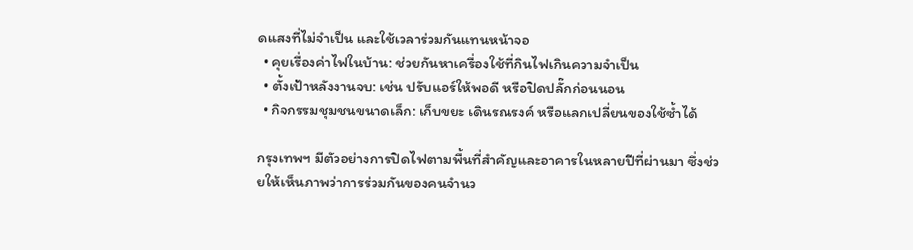ดแสงที่ไม่จำเป็น และใช้เวลาร่วมกันแทนหน้าจอ
  • คุยเรื่องค่าไฟในบ้าน: ช่วยกันหาเครื่องใช้ที่กินไฟเกินความจำเป็น
  • ตั้งเป้าหลังงานจบ: เช่น ปรับแอร์ให้พอดี หรือปิดปลั๊กก่อนนอน
  • กิจกรรมชุมชนขนาดเล็ก: เก็บขยะ เดินรณรงค์ หรือแลกเปลี่ยนของใช้ซ้ำได้

กรุงเทพฯ มีตัวอย่างการปิดไฟตามพื้นที่สำคัญและอาคารในหลายปีที่ผ่านมา ซึ่งช่วยให้เห็นภาพว่าการร่วมกันของคนจำนว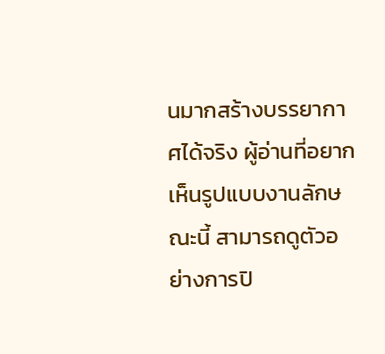นมากสร้างบรรยากาศได้จริง ผู้อ่านที่อยากเห็นรูปแบบงานลักษณะนี้ สามารถดูตัวอย่างการปิ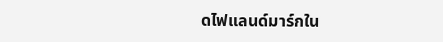ดไฟแลนด์มาร์กใน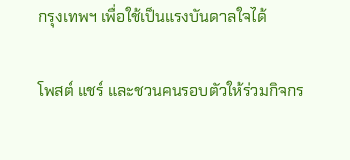กรุงเทพฯ เพื่อใช้เป็นแรงบันดาลใจได้

โพสต์ แชร์ และชวนคนรอบตัวให้ร่วมกิจกร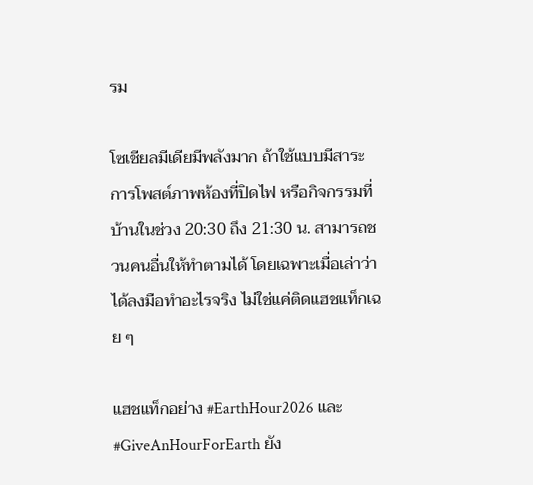รม

โซเชียลมีเดียมีพลังมาก ถ้าใช้แบบมีสาระ การโพสต์ภาพห้องที่ปิดไฟ หรือกิจกรรมที่บ้านในช่วง 20:30 ถึง 21:30 น. สามารถชวนคนอื่นให้ทำตามได้ โดยเฉพาะเมื่อเล่าว่าได้ลงมือทำอะไรจริง ไม่ใช่แค่ติดแฮชแท็กเฉย ๆ

แฮชแท็กอย่าง #EarthHour2026 และ #GiveAnHourForEarth ยัง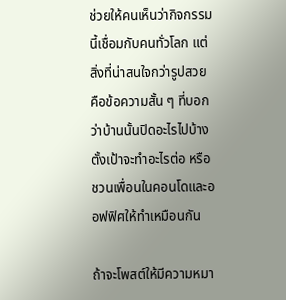ช่วยให้คนเห็นว่ากิจกรรมนี้เชื่อมกับคนทั่วโลก แต่สิ่งที่น่าสนใจกว่ารูปสวย คือข้อความสั้น ๆ ที่บอกว่าบ้านนั้นปิดอะไรไปบ้าง ตั้งเป้าจะทำอะไรต่อ หรือชวนเพื่อนในคอนโดและออฟฟิศให้ทำเหมือนกัน

ถ้าจะโพสต์ให้มีความหมา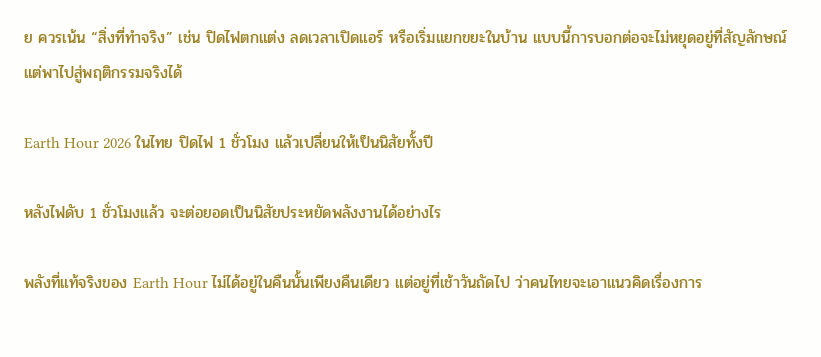ย ควรเน้น “สิ่งที่ทำจริง” เช่น ปิดไฟตกแต่ง ลดเวลาเปิดแอร์ หรือเริ่มแยกขยะในบ้าน แบบนี้การบอกต่อจะไม่หยุดอยู่ที่สัญลักษณ์ แต่พาไปสู่พฤติกรรมจริงได้

Earth Hour 2026 ในไทย ปิดไฟ 1 ชั่วโมง แล้วเปลี่ยนให้เป็นนิสัยทั้งปี

หลังไฟดับ 1 ชั่วโมงแล้ว จะต่อยอดเป็นนิสัยประหยัดพลังงานได้อย่างไร

พลังที่แท้จริงของ Earth Hour ไม่ได้อยู่ในคืนนั้นเพียงคืนเดียว แต่อยู่ที่เช้าวันถัดไป ว่าคนไทยจะเอาแนวคิดเรื่องการ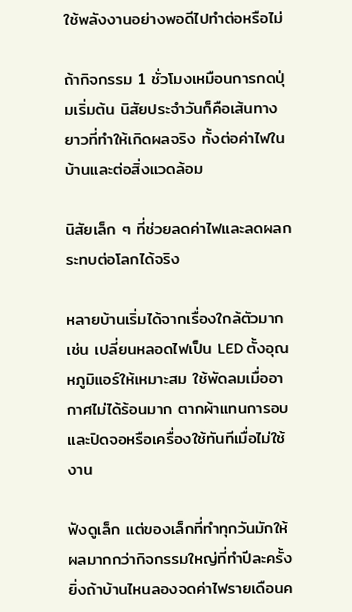ใช้พลังงานอย่างพอดีไปทำต่อหรือไม่

ถ้ากิจกรรม 1 ชั่วโมงเหมือนการกดปุ่มเริ่มต้น นิสัยประจำวันก็คือเส้นทางยาวที่ทำให้เกิดผลจริง ทั้งต่อค่าไฟในบ้านและต่อสิ่งแวดล้อม

นิสัยเล็ก ๆ ที่ช่วยลดค่าไฟและลดผลกระทบต่อโลกได้จริง

หลายบ้านเริ่มได้จากเรื่องใกล้ตัวมาก เช่น เปลี่ยนหลอดไฟเป็น LED ตั้งอุณหภูมิแอร์ให้เหมาะสม ใช้พัดลมเมื่ออากาศไม่ได้ร้อนมาก ตากผ้าแทนการอบ และปิดจอหรือเครื่องใช้ทันทีเมื่อไม่ใช้งาน

ฟังดูเล็ก แต่ของเล็กที่ทำทุกวันมักให้ผลมากกว่ากิจกรรมใหญ่ที่ทำปีละครั้ง ยิ่งถ้าบ้านไหนลองจดค่าไฟรายเดือนค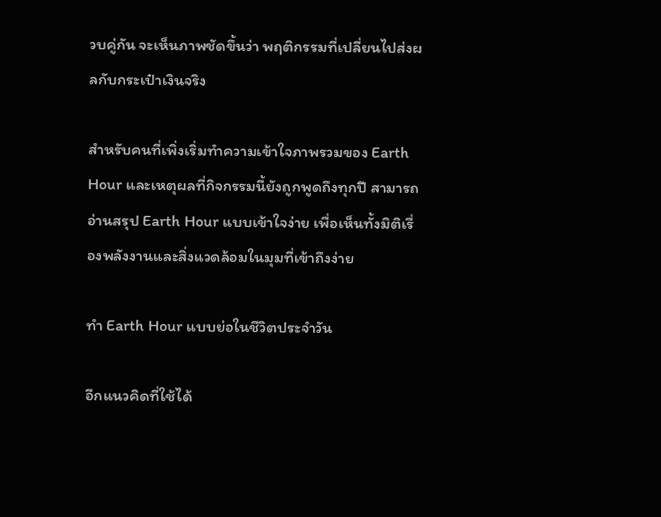วบคู่กัน จะเห็นภาพชัดขึ้นว่า พฤติกรรมที่เปลี่ยนไปส่งผลกับกระเป๋าเงินจริง

สำหรับคนที่เพิ่งเริ่มทำความเข้าใจภาพรวมของ Earth Hour และเหตุผลที่กิจกรรมนี้ยังถูกพูดถึงทุกปี สามารถอ่านสรุป Earth Hour แบบเข้าใจง่าย เพื่อเห็นทั้งมิติเรื่องพลังงานและสิ่งแวดล้อมในมุมที่เข้าถึงง่าย

ทำ Earth Hour แบบย่อในชีวิตประจำวัน

อีกแนวคิดที่ใช้ได้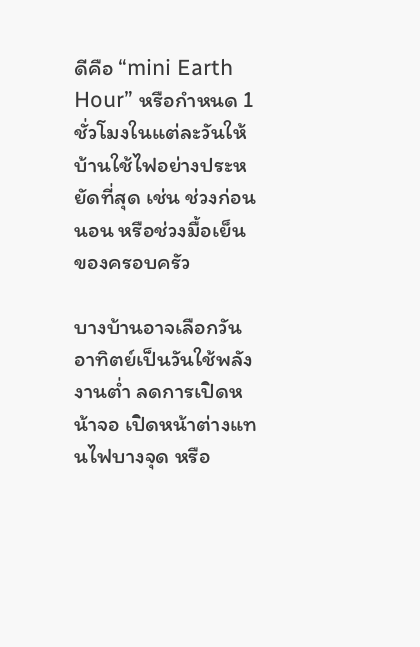ดีคือ “mini Earth Hour” หรือกำหนด 1 ชั่วโมงในแต่ละวันให้บ้านใช้ไฟอย่างประหยัดที่สุด เช่น ช่วงก่อนนอน หรือช่วงมื้อเย็นของครอบครัว

บางบ้านอาจเลือกวันอาทิตย์เป็นวันใช้พลังงานต่ำ ลดการเปิดหน้าจอ เปิดหน้าต่างแทนไฟบางจุด หรือ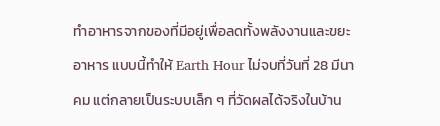ทำอาหารจากของที่มีอยู่เพื่อลดทั้งพลังงานและขยะอาหาร แบบนี้ทำให้ Earth Hour ไม่จบที่วันที่ 28 มีนาคม แต่กลายเป็นระบบเล็ก ๆ ที่วัดผลได้จริงในบ้าน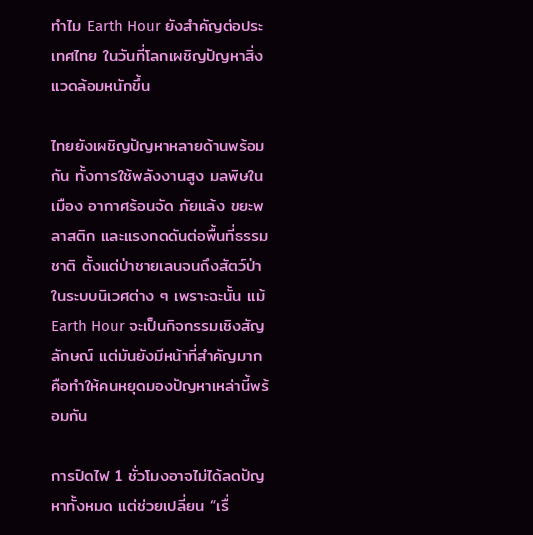ทำไม Earth Hour ยังสำคัญต่อประเทศไทย ในวันที่โลกเผชิญปัญหาสิ่งแวดล้อมหนักขึ้น

ไทยยังเผชิญปัญหาหลายด้านพร้อมกัน ทั้งการใช้พลังงานสูง มลพิษในเมือง อากาศร้อนจัด ภัยแล้ง ขยะพลาสติก และแรงกดดันต่อพื้นที่ธรรมชาติ ตั้งแต่ป่าชายเลนจนถึงสัตว์ป่าในระบบนิเวศต่าง ๆ เพราะฉะนั้น แม้ Earth Hour จะเป็นกิจกรรมเชิงสัญลักษณ์ แต่มันยังมีหน้าที่สำคัญมาก คือทำให้คนหยุดมองปัญหาเหล่านี้พร้อมกัน

การปิดไฟ 1 ชั่วโมงอาจไม่ได้ลดปัญหาทั้งหมด แต่ช่วยเปลี่ยน “เรื่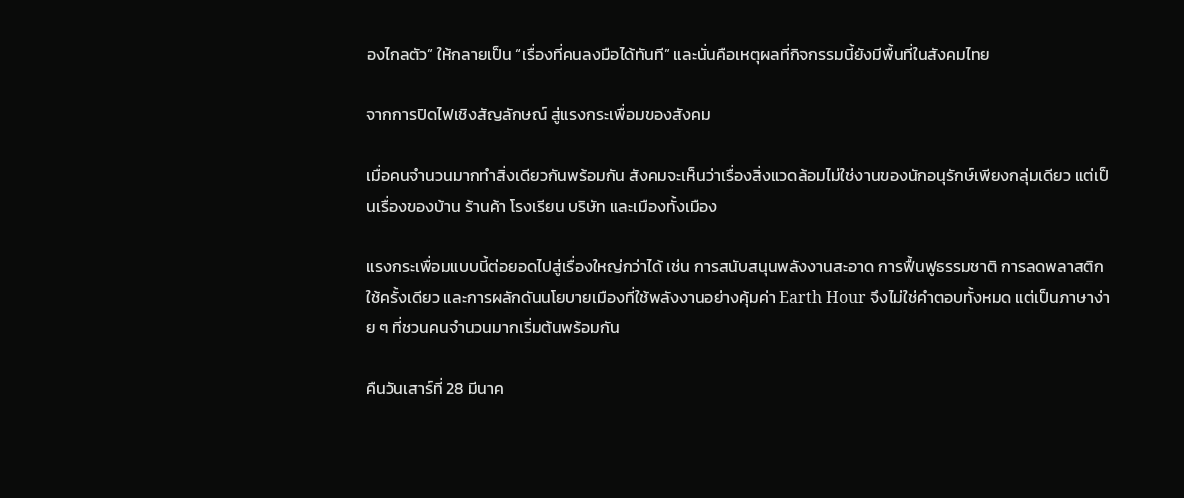องไกลตัว” ให้กลายเป็น “เรื่องที่คนลงมือได้ทันที” และนั่นคือเหตุผลที่กิจกรรมนี้ยังมีพื้นที่ในสังคมไทย

จากการปิดไฟเชิงสัญลักษณ์ สู่แรงกระเพื่อมของสังคม

เมื่อคนจำนวนมากทำสิ่งเดียวกันพร้อมกัน สังคมจะเห็นว่าเรื่องสิ่งแวดล้อมไม่ใช่งานของนักอนุรักษ์เพียงกลุ่มเดียว แต่เป็นเรื่องของบ้าน ร้านค้า โรงเรียน บริษัท และเมืองทั้งเมือง

แรงกระเพื่อมแบบนี้ต่อยอดไปสู่เรื่องใหญ่กว่าได้ เช่น การสนับสนุนพลังงานสะอาด การฟื้นฟูธรรมชาติ การลดพลาสติกใช้ครั้งเดียว และการผลักดันนโยบายเมืองที่ใช้พลังงานอย่างคุ้มค่า Earth Hour จึงไม่ใช่คำตอบทั้งหมด แต่เป็นภาษาง่าย ๆ ที่ชวนคนจำนวนมากเริ่มต้นพร้อมกัน

คืนวันเสาร์ที่ 28 มีนาค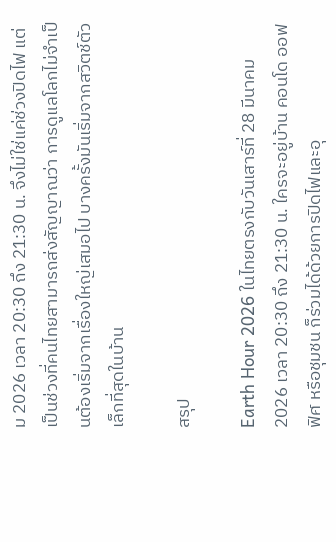ม 2026 เวลา 20:30 ถึง 21:30 น. จึงไม่ใช่แค่ช่วงปิดไฟ แต่เป็นช่วงที่คนไทยสามารถส่งสัญญาณว่า การดูแลโลกไม่จำเป็นต้องเริ่มจากเรื่องใหญ่เสมอไป บางครั้งมันเริ่มจากสวิตช์ตัวเล็กที่สุดในบ้าน

สรุป

Earth Hour 2026 ในไทยตรงกับวันเสาร์ที่ 28 มีนาคม 2026 เวลา 20:30 ถึง 21:30 น. ใครจะอยู่บ้าน คอนโด ออฟฟิศ หรือชุมชน ก็ร่วมได้ด้วยการปิดไฟและอุ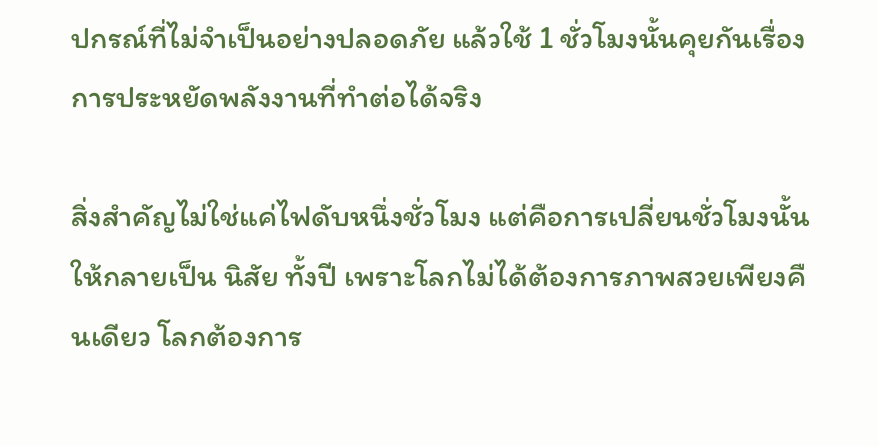ปกรณ์ที่ไม่จำเป็นอย่างปลอดภัย แล้วใช้ 1 ชั่วโมงนั้นคุยกันเรื่องการประหยัดพลังงานที่ทำต่อได้จริง

สิ่งสำคัญไม่ใช่แค่ไฟดับหนึ่งชั่วโมง แต่คือการเปลี่ยนชั่วโมงนั้นให้กลายเป็น นิสัย ทั้งปี เพราะโลกไม่ได้ต้องการภาพสวยเพียงคืนเดียว โลกต้องการ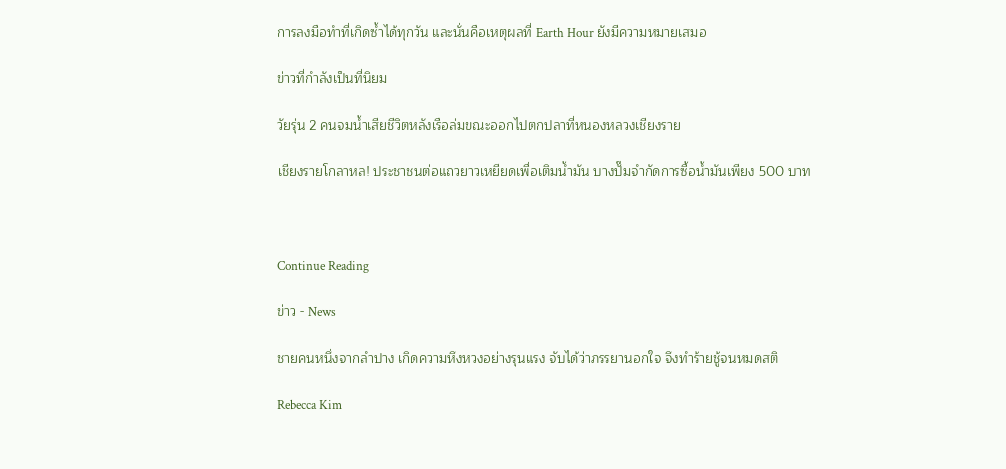การลงมือทำที่เกิดซ้ำได้ทุกวัน และนั่นคือเหตุผลที่ Earth Hour ยังมีความหมายเสมอ

ข่าวที่กำลังเป็นที่นิยม

วัยรุ่น 2 คนจมน้ำเสียชีวิตหลังเรือล่มขณะออกไปตกปลาที่หนองหลวงเชียงราย

เชียงรายโกลาหล! ประชาชนต่อแถวยาวเหยียดเพื่อเติมน้ำมัน บางปั๊มจำกัดการซื้อน้ำมันเพียง 500 บาท



Continue Reading

ข่าว - News

ชายคนหนึ่งจากลำปาง เกิดความหึงหวงอย่างรุนแรง จับได้ว่าภรรยานอกใจ จึงทำร้ายชู้จนหมดสติ

Rebecca Kim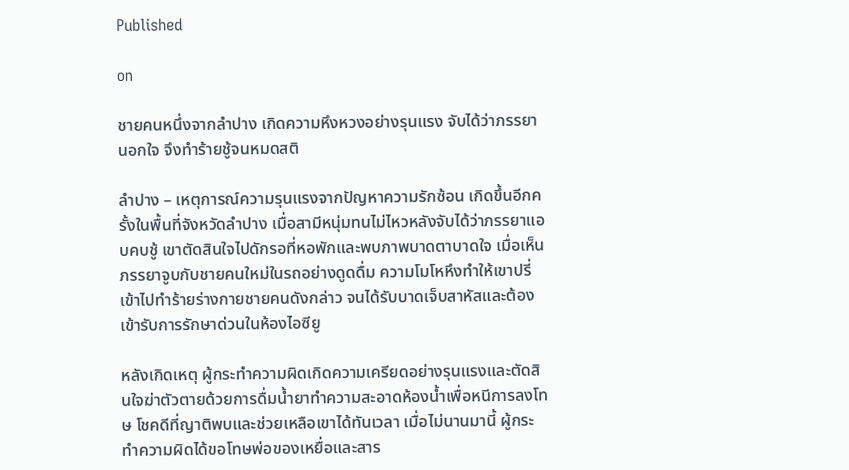Published

on

ชายคนหนึ่งจากลำปาง เกิดความหึงหวงอย่างรุนแรง จับได้ว่าภรรยานอกใจ จึงทำร้ายชู้จนหมดสติ

ลำปาง – เหตุการณ์ความรุนแรงจากปัญหาความรักซ้อน เกิดขึ้นอีกครั้งในพื้นที่จังหวัดลำปาง เมื่อสามีหนุ่มทนไม่ไหวหลังจับได้ว่าภรรยาแอบคบชู้ เขาตัดสินใจไปดักรอที่หอพักและพบภาพบาดตาบาดใจ เมื่อเห็นภรรยาจูบกับชายคนใหม่ในรถอย่างดูดดื่ม ความโมโหหึงทำให้เขาปรี่เข้าไปทำร้ายร่างกายชายคนดังกล่าว จนได้รับบาดเจ็บสาหัสและต้องเข้ารับการรักษาด่วนในห้องไอซียู

หลังเกิดเหตุ ผู้กระทำความผิดเกิดความเครียดอย่างรุนแรงและตัดสินใจฆ่าตัวตายด้วยการดื่มน้ำยาทำความสะอาดห้องน้ำเพื่อหนีการลงโทษ โชคดีที่ญาติพบและช่วยเหลือเขาได้ทันเวลา เมื่อไม่นานมานี้ ผู้กระทำความผิดได้ขอโทษพ่อของเหยื่อและสาร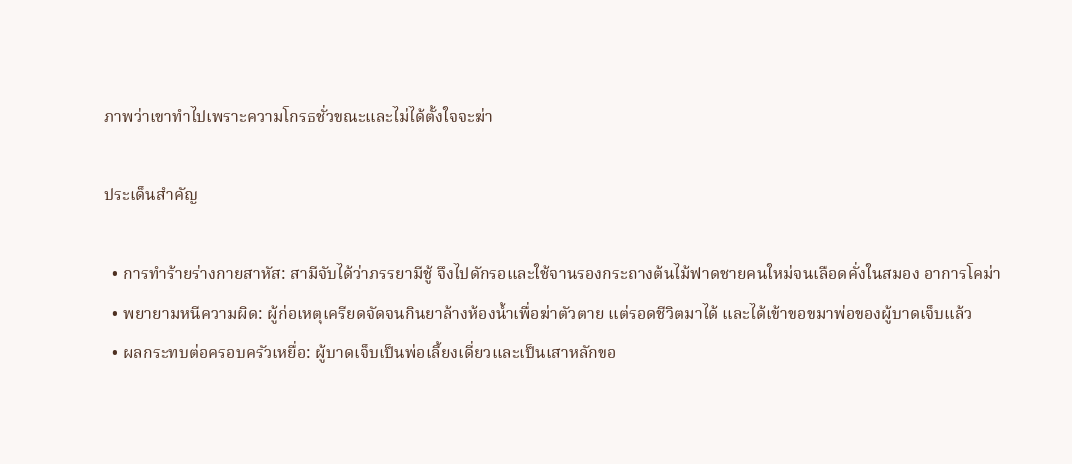ภาพว่าเขาทำไปเพราะความโกรธชั่วขณะและไม่ได้ตั้งใจจะฆ่า

ประเด็นสำคัญ

  • การทำร้ายร่างกายสาหัส: สามีจับได้ว่าภรรยามีชู้ จึงไปดักรอและใช้จานรองกระถางต้นไม้ฟาดชายคนใหม่จนเลือดคั่งในสมอง อาการโคม่า
  • พยายามหนีความผิด: ผู้ก่อเหตุเครียดจัดจนกินยาล้างห้องน้ำเพื่อฆ่าตัวตาย แต่รอดชีวิตมาได้ และได้เข้าขอขมาพ่อของผู้บาดเจ็บแล้ว
  • ผลกระทบต่อครอบครัวเหยื่อ: ผู้บาดเจ็บเป็นพ่อเลี้ยงเดี่ยวและเป็นเสาหลักขอ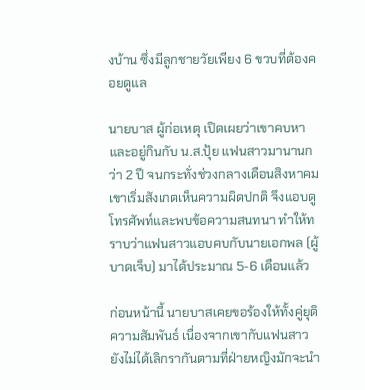งบ้าน ซึ่งมีลูกชายวัยเพียง 6 ขวบที่ต้องคอยดูแล

นายบาส ผู้ก่อเหตุ เปิดเผยว่าเขาคบหาและอยู่กินกับ น.ส.ปุ้ย แฟนสาวมานานกว่า 2 ปี จนกระทั่งช่วงกลางเดือนสิงหาคม เขาเริ่มสังเกตเห็นความผิดปกติ จึงแอบดูโทรศัพท์และพบข้อความสนทนา ทำให้ทราบว่าแฟนสาวแอบคบกับนายเอกพล (ผู้บาดเจ็บ) มาได้ประมาณ 5-6 เดือนแล้ว

ก่อนหน้านี้ นายบาสเคยขอร้องให้ทั้งคู่ยุติความสัมพันธ์ เนื่องจากเขากับแฟนสาวยังไม่ได้เลิกรากันตามที่ฝ่ายหญิงมักจะนำ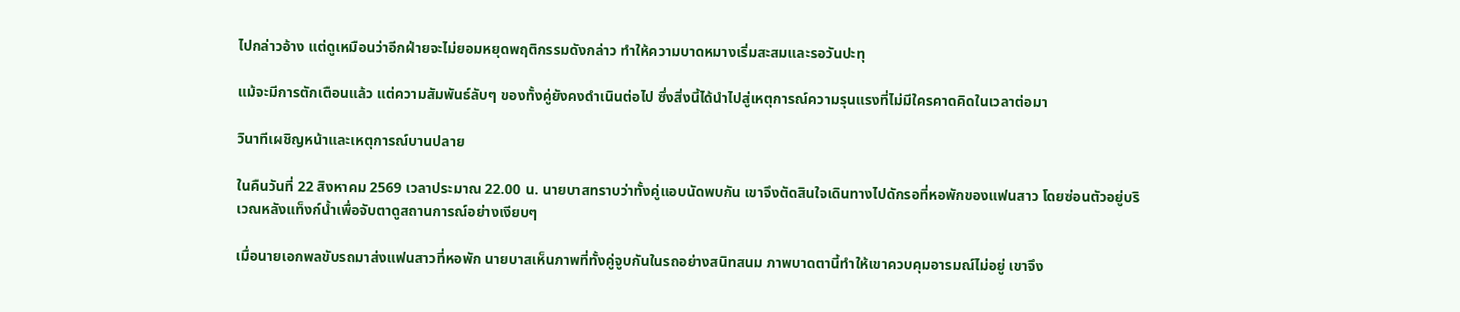ไปกล่าวอ้าง แต่ดูเหมือนว่าอีกฝ่ายจะไม่ยอมหยุดพฤติกรรมดังกล่าว ทำให้ความบาดหมางเริ่มสะสมและรอวันปะทุ

แม้จะมีการตักเตือนแล้ว แต่ความสัมพันธ์ลับๆ ของทั้งคู่ยังคงดำเนินต่อไป ซึ่งสิ่งนี้ได้นำไปสู่เหตุการณ์ความรุนแรงที่ไม่มีใครคาดคิดในเวลาต่อมา

วินาทีเผชิญหน้าและเหตุการณ์บานปลาย

ในคืนวันที่ 22 สิงหาคม 2569 เวลาประมาณ 22.00 น. นายบาสทราบว่าทั้งคู่แอบนัดพบกัน เขาจึงตัดสินใจเดินทางไปดักรอที่หอพักของแฟนสาว โดยซ่อนตัวอยู่บริเวณหลังแท็งก์น้ำเพื่อจับตาดูสถานการณ์อย่างเงียบๆ

เมื่อนายเอกพลขับรถมาส่งแฟนสาวที่หอพัก นายบาสเห็นภาพที่ทั้งคู่จูบกันในรถอย่างสนิทสนม ภาพบาดตานี้ทำให้เขาควบคุมอารมณ์ไม่อยู่ เขาจึง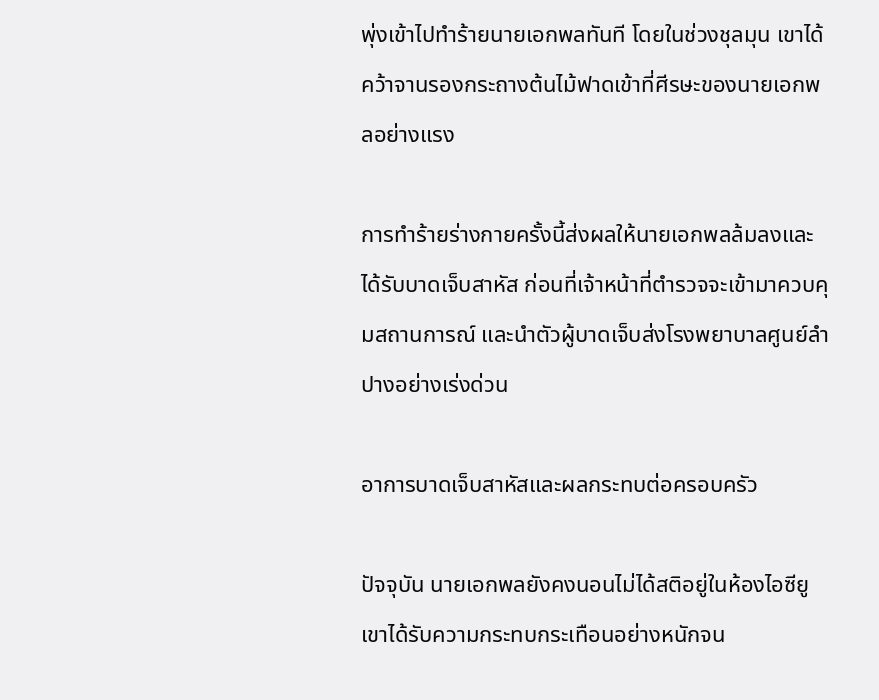พุ่งเข้าไปทำร้ายนายเอกพลทันที โดยในช่วงชุลมุน เขาได้คว้าจานรองกระถางต้นไม้ฟาดเข้าที่ศีรษะของนายเอกพลอย่างแรง

การทำร้ายร่างกายครั้งนี้ส่งผลให้นายเอกพลล้มลงและได้รับบาดเจ็บสาหัส ก่อนที่เจ้าหน้าที่ตำรวจจะเข้ามาควบคุมสถานการณ์ และนำตัวผู้บาดเจ็บส่งโรงพยาบาลศูนย์ลำปางอย่างเร่งด่วน

อาการบาดเจ็บสาหัสและผลกระทบต่อครอบครัว

ปัจจุบัน นายเอกพลยังคงนอนไม่ได้สติอยู่ในห้องไอซียู เขาได้รับความกระทบกระเทือนอย่างหนักจน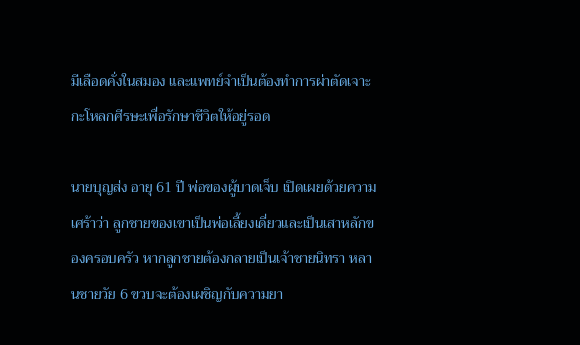มีเลือดคั่งในสมอง และแพทย์จำเป็นต้องทำการผ่าตัดเจาะกะโหลกศีรษะเพื่อรักษาชีวิตให้อยู่รอด

นายบุญส่ง อายุ 61 ปี พ่อของผู้บาดเจ็บ เปิดเผยด้วยความเศร้าว่า ลูกชายของเขาเป็นพ่อเลี้ยงเดี่ยวและเป็นเสาหลักของครอบครัว หากลูกชายต้องกลายเป็นเจ้าชายนิทรา หลานชายวัย 6 ขวบจะต้องเผชิญกับความยา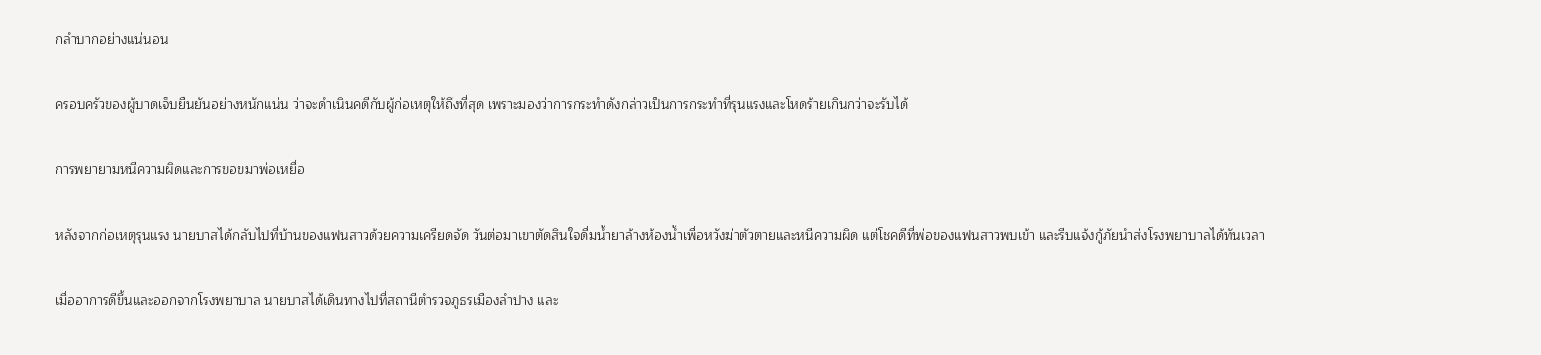กลำบากอย่างแน่นอน

ครอบครัวของผู้บาดเจ็บยืนยันอย่างหนักแน่น ว่าจะดำเนินคดีกับผู้ก่อเหตุให้ถึงที่สุด เพราะมองว่าการกระทำดังกล่าวเป็นการกระทำที่รุนแรงและโหดร้ายเกินกว่าจะรับได้

การพยายามหนีความผิดและการขอขมาพ่อเหยื่อ

หลังจากก่อเหตุรุนแรง นายบาสได้กลับไปที่บ้านของแฟนสาวด้วยความเครียดจัด วันต่อมาเขาตัดสินใจดื่มน้ำยาล้างห้องน้ำเพื่อหวังฆ่าตัวตายและหนีความผิด แต่โชคดีที่พ่อของแฟนสาวพบเข้า และรีบแจ้งกู้ภัยนำส่งโรงพยาบาลได้ทันเวลา

เมื่ออาการดีขึ้นและออกจากโรงพยาบาล นายบาสได้เดินทางไปที่สถานีตำรวจภูธรเมืองลำปาง และ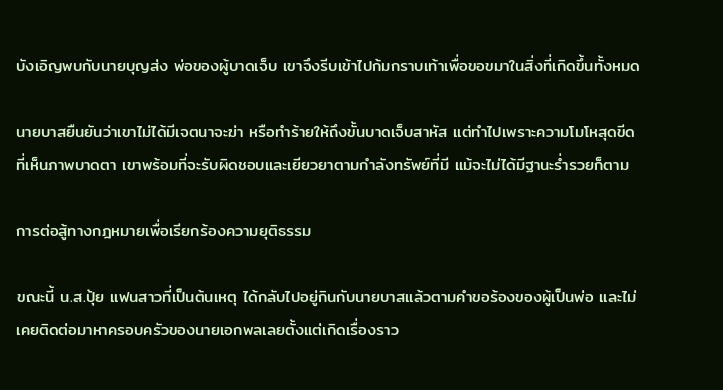บังเอิญพบกับนายบุญส่ง พ่อของผู้บาดเจ็บ เขาจึงรีบเข้าไปก้มกราบเท้าเพื่อขอขมาในสิ่งที่เกิดขึ้นทั้งหมด

นายบาสยืนยันว่าเขาไม่ได้มีเจตนาจะฆ่า หรือทำร้ายให้ถึงขั้นบาดเจ็บสาหัส แต่ทำไปเพราะความโมโหสุดขีดที่เห็นภาพบาดตา เขาพร้อมที่จะรับผิดชอบและเยียวยาตามกำลังทรัพย์ที่มี แม้จะไม่ได้มีฐานะร่ำรวยก็ตาม

การต่อสู้ทางกฎหมายเพื่อเรียกร้องความยุติธรรม

ขณะนี้ น.ส.ปุ้ย แฟนสาวที่เป็นต้นเหตุ ได้กลับไปอยู่กินกับนายบาสแล้วตามคำขอร้องของผู้เป็นพ่อ และไม่เคยติดต่อมาหาครอบครัวของนายเอกพลเลยตั้งแต่เกิดเรื่องราว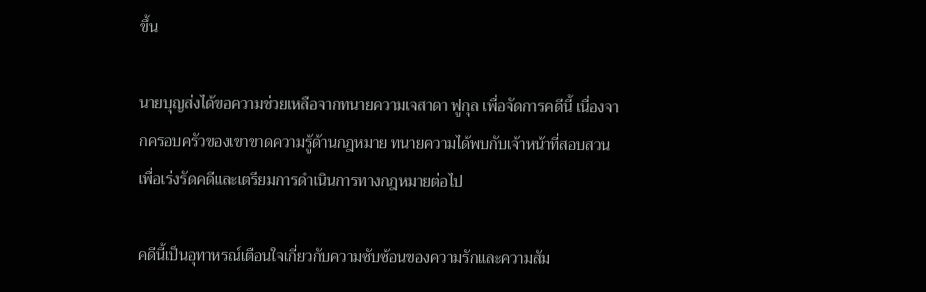ขึ้น

นายบุญส่งได้ขอความช่วยเหลือจากทนายความเจสาดา ฟูกุล เพื่อจัดการคดีนี้ เนื่องจากครอบครัวของเขาขาดความรู้ด้านกฎหมาย ทนายความได้พบกับเจ้าหน้าที่สอบสวนเพื่อเร่งรัดคดีและเตรียมการดำเนินการทางกฎหมายต่อไป

คดีนี้เป็นอุทาหรณ์เตือนใจเกี่ยวกับความซับซ้อนของความรักและความสัม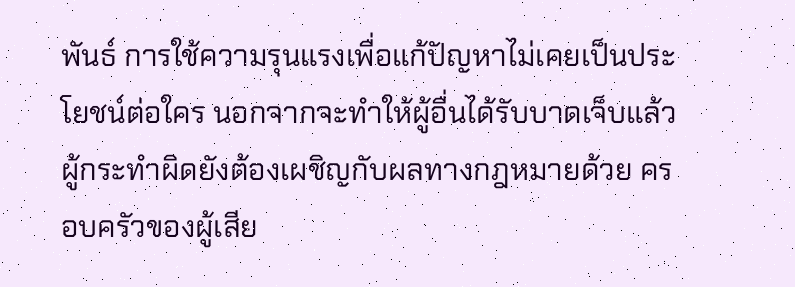พันธ์ การใช้ความรุนแรงเพื่อแก้ปัญหาไม่เคยเป็นประโยชน์ต่อใคร นอกจากจะทำให้ผู้อื่นได้รับบาดเจ็บแล้ว ผู้กระทำผิดยังต้องเผชิญกับผลทางกฎหมายด้วย ครอบครัวของผู้เสีย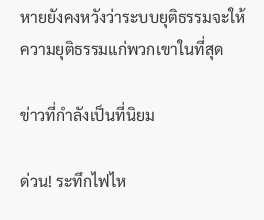หายยังคงหวังว่าระบบยุติธรรมจะให้ความยุติธรรมแก่พวกเขาในที่สุด

ข่าวที่กำลังเป็นที่นิยม

ด่วน! ระทึกไฟไห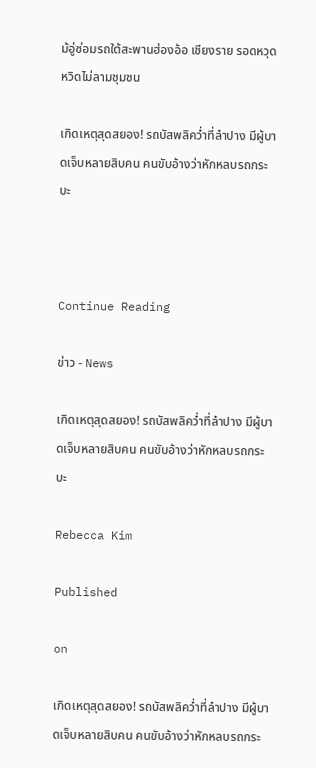ม้อู่ซ่อมรถใต้สะพานฮ่องอ้อ เชียงราย รอดหวุดหวิดไม่ลามชุมชน

เกิดเหตุสุดสยอง! รถบัสพลิคว่ำที่ลำปาง มีผู้บาดเจ็บหลายสิบคน คนขับอ้างว่าหักหลบรถกระบะ



Continue Reading

ข่าว - News

เกิดเหตุสุดสยอง! รถบัสพลิคว่ำที่ลำปาง มีผู้บาดเจ็บหลายสิบคน คนขับอ้างว่าหักหลบรถกระบะ

Rebecca Kim

Published

on

เกิดเหตุสุดสยอง! รถบัสพลิคว่ำที่ลำปาง มีผู้บาดเจ็บหลายสิบคน คนขับอ้างว่าหักหลบรถกระ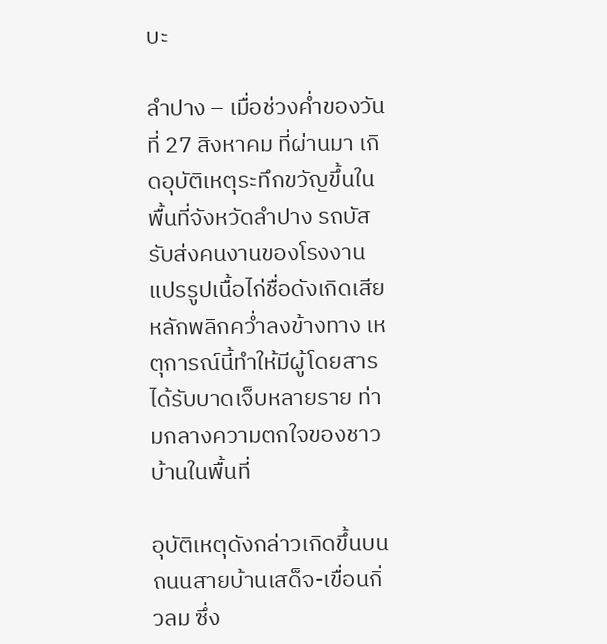บะ

ลำปาง – เมื่อช่วงค่ำของวันที่ 27 สิงหาคม ที่ผ่านมา เกิดอุบัติเหตุระทึกขวัญขึ้นในพื้นที่จังหวัดลำปาง รถบัสรับส่งคนงานของโรงงานแปรรูปเนื้อไก่ชื่อดังเกิดเสียหลักพลิกคว่ำลงข้างทาง เหตุการณ์นี้ทำให้มีผู้โดยสารได้รับบาดเจ็บหลายราย ท่ามกลางความตกใจของชาวบ้านในพื้นที่

อุบัติเหตุดังกล่าวเกิดขึ้นบนถนนสายบ้านเสด็จ-เขื่อนกิ่วลม ซึ่ง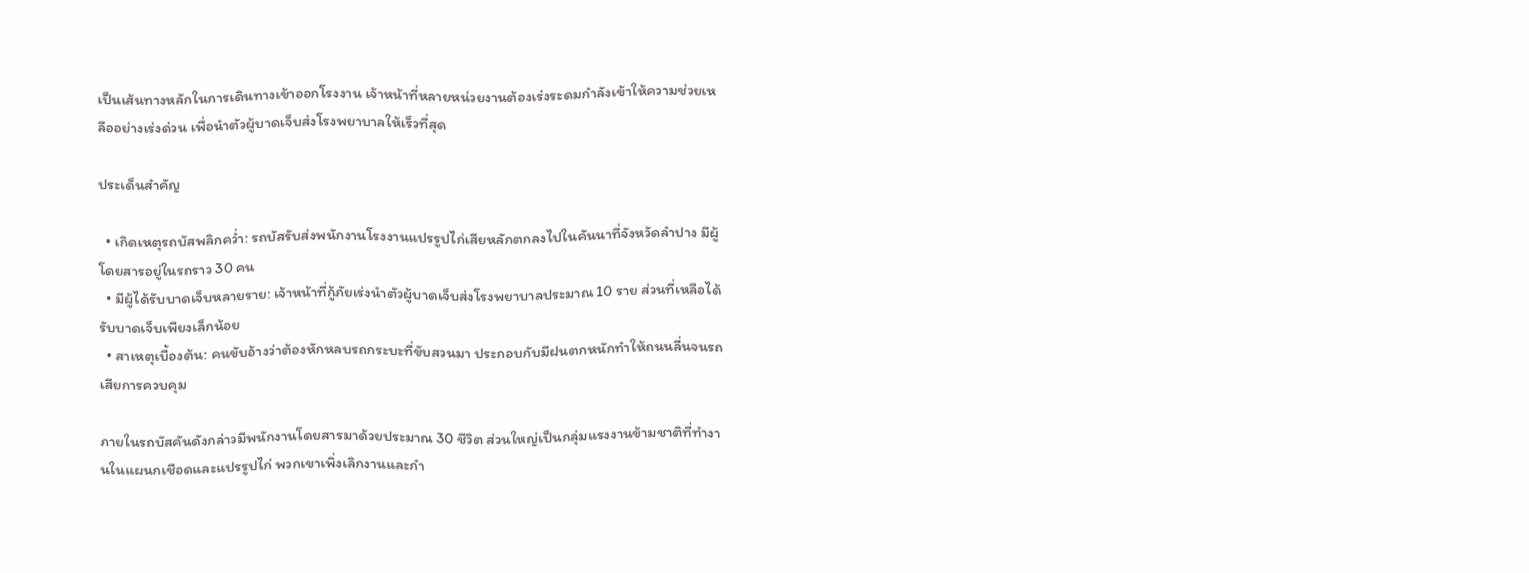เป็นเส้นทางหลักในการเดินทางเข้าออกโรงงาน เจ้าหน้าที่หลายหน่วยงานต้องเร่งระดมกำลังเข้าให้ความช่วยเหลืออย่างเร่งด่วน เพื่อนำตัวผู้บาดเจ็บส่งโรงพยาบาลให้เร็วที่สุด

ประเด็นสำคัญ

  • เกิดเหตุรถบัสพลิกคว่ำ: รถบัสรับส่งพนักงานโรงงานแปรรูปไก่เสียหลักตกลงไปในคันนาที่จังหวัดลำปาง มีผู้โดยสารอยู่ในรถราว 30 คน
  • มีผู้ได้รับบาดเจ็บหลายราย: เจ้าหน้าที่กู้ภัยเร่งนำตัวผู้บาดเจ็บส่งโรงพยาบาลประมาณ 10 ราย ส่วนที่เหลือได้รับบาดเจ็บเพียงเล็กน้อย
  • สาเหตุเบื้องต้น: คนขับอ้างว่าต้องหักหลบรถกระบะที่ขับสวนมา ประกอบกับมีฝนตกหนักทำให้ถนนลื่นจนรถเสียการควบคุม

ภายในรถบัสคันดังกล่าวมีพนักงานโดยสารมาด้วยประมาณ 30 ชีวิต ส่วนใหญ่เป็นกลุ่มแรงงานข้ามชาติที่ทำงานในแผนกเชือดและแปรรูปไก่ พวกเขาเพิ่งเลิกงานและกำ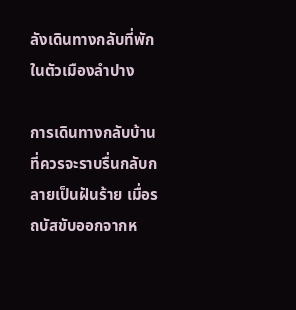ลังเดินทางกลับที่พักในตัวเมืองลำปาง

การเดินทางกลับบ้านที่ควรจะราบรื่นกลับกลายเป็นฝันร้าย เมื่อรถบัสขับออกจากห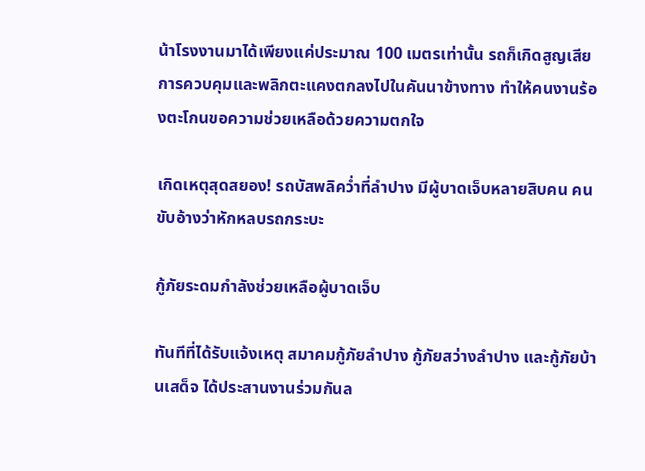น้าโรงงานมาได้เพียงแค่ประมาณ 100 เมตรเท่านั้น รถก็เกิดสูญเสียการควบคุมและพลิกตะแคงตกลงไปในคันนาข้างทาง ทำให้คนงานร้องตะโกนขอความช่วยเหลือด้วยความตกใจ

เกิดเหตุสุดสยอง! รถบัสพลิคว่ำที่ลำปาง มีผู้บาดเจ็บหลายสิบคน คนขับอ้างว่าหักหลบรถกระบะ

กู้ภัยระดมกำลังช่วยเหลือผู้บาดเจ็บ

ทันทีที่ได้รับแจ้งเหตุ สมาคมกู้ภัยลำปาง กู้ภัยสว่างลำปาง และกู้ภัยบ้านเสด็จ ได้ประสานงานร่วมกันล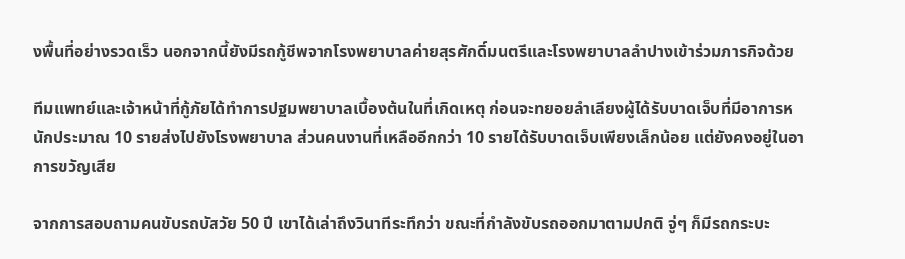งพื้นที่อย่างรวดเร็ว นอกจากนี้ยังมีรถกู้ชีพจากโรงพยาบาลค่ายสุรศักดิ์มนตรีและโรงพยาบาลลำปางเข้าร่วมภารกิจด้วย

ทีมแพทย์และเจ้าหน้าที่กู้ภัยได้ทำการปฐมพยาบาลเบื้องต้นในที่เกิดเหตุ ก่อนจะทยอยลำเลียงผู้ได้รับบาดเจ็บที่มีอาการหนักประมาณ 10 รายส่งไปยังโรงพยาบาล ส่วนคนงานที่เหลืออีกกว่า 10 รายได้รับบาดเจ็บเพียงเล็กน้อย แต่ยังคงอยู่ในอาการขวัญเสีย

จากการสอบถามคนขับรถบัสวัย 50 ปี เขาได้เล่าถึงวินาทีระทึกว่า ขณะที่กำลังขับรถออกมาตามปกติ จู่ๆ ก็มีรถกระบะ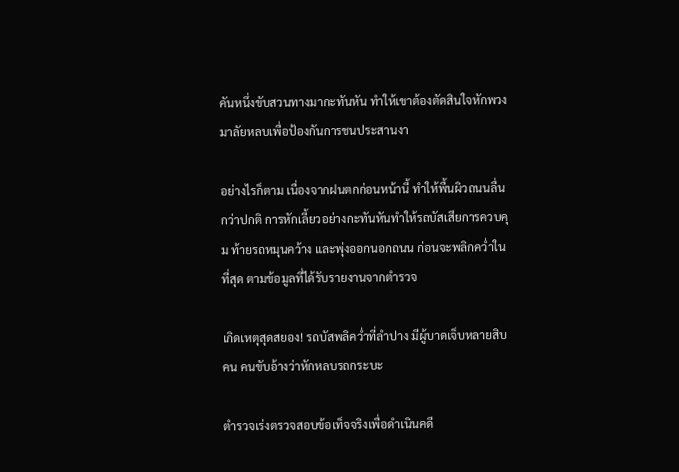คันหนึ่งขับสวนทางมากะทันหัน ทำให้เขาต้องตัดสินใจหักพวงมาลัยหลบเพื่อป้องกันการชนประสานงา

อย่างไรก็ตาม เนื่องจากฝนตกก่อนหน้านี้ ทำให้พื้นผิวถนนลื่นกว่าปกติ การหักเลี้ยวอย่างกะทันหันทำให้รถบัสเสียการควบคุม ท้ายรถหมุนคว้าง และพุ่งออกนอกถนน ก่อนจะพลิกคว่ำในที่สุด ตามข้อมูลที่ได้รับรายงานจากตำรวจ

เกิดเหตุสุดสยอง! รถบัสพลิคว่ำที่ลำปาง มีผู้บาดเจ็บหลายสิบคน คนขับอ้างว่าหักหลบรถกระบะ

ตำรวจเร่งตรวจสอบข้อเท็จจริงเพื่อดำเนินคดี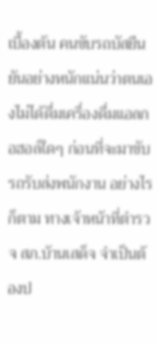เบื้องต้น คนขับรถบัสยืนยันอย่างหนักแน่นว่าตนเองไม่ได้ดื่มเครื่องดื่มแอลกอฮอล์ใดๆ ก่อนที่จะมาขับรถรับส่งพนักงาน อย่างไรก็ตาม ทางเจ้าหน้าที่ตำรวจ สภ.บ้านเสด็จ จำเป็นต้องป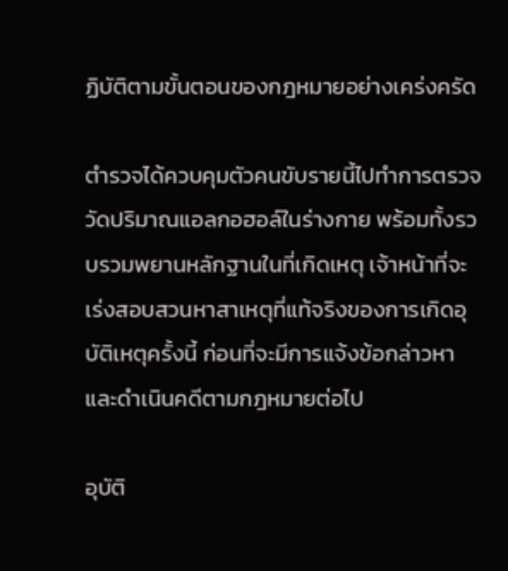ฏิบัติตามขั้นตอนของกฎหมายอย่างเคร่งครัด

ตำรวจได้ควบคุมตัวคนขับรายนี้ไปทำการตรวจวัดปริมาณแอลกอฮอล์ในร่างกาย พร้อมทั้งรวบรวมพยานหลักฐานในที่เกิดเหตุ เจ้าหน้าที่จะเร่งสอบสวนหาสาเหตุที่แท้จริงของการเกิดอุบัติเหตุครั้งนี้ ก่อนที่จะมีการแจ้งข้อกล่าวหาและดำเนินคดีตามกฎหมายต่อไป

อุบัติ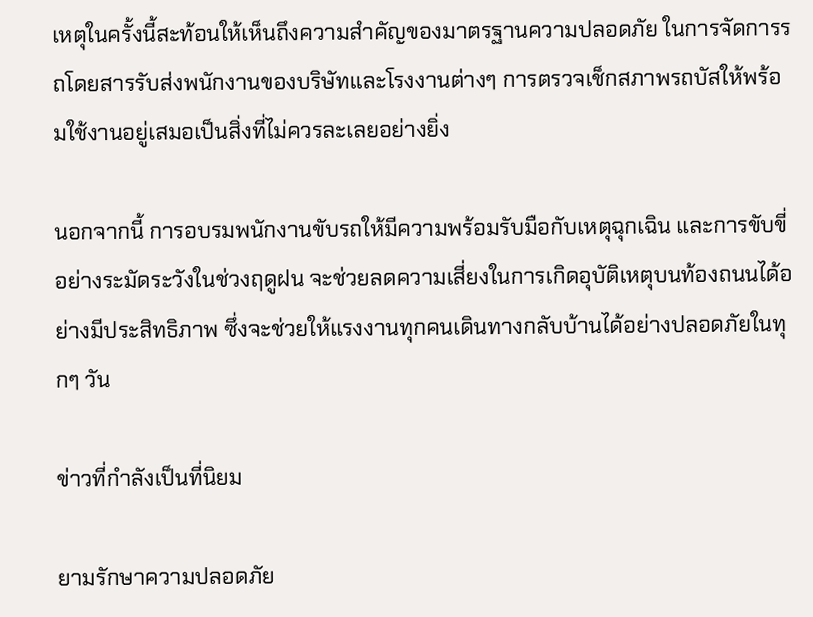เหตุในครั้งนี้สะท้อนให้เห็นถึงความสำคัญของมาตรฐานความปลอดภัย ในการจัดการรถโดยสารรับส่งพนักงานของบริษัทและโรงงานต่างๆ การตรวจเช็กสภาพรถบัสให้พร้อมใช้งานอยู่เสมอเป็นสิ่งที่ไม่ควรละเลยอย่างยิ่ง

นอกจากนี้ การอบรมพนักงานขับรถให้มีความพร้อมรับมือกับเหตุฉุกเฉิน และการขับขี่อย่างระมัดระวังในช่วงฤดูฝน จะช่วยลดความเสี่ยงในการเกิดอุบัติเหตุบนท้องถนนได้อย่างมีประสิทธิภาพ ซึ่งจะช่วยให้แรงงานทุกคนเดินทางกลับบ้านได้อย่างปลอดภัยในทุกๆ วัน

ข่าวที่กำลังเป็นที่นิยม

ยามรักษาความปลอดภัย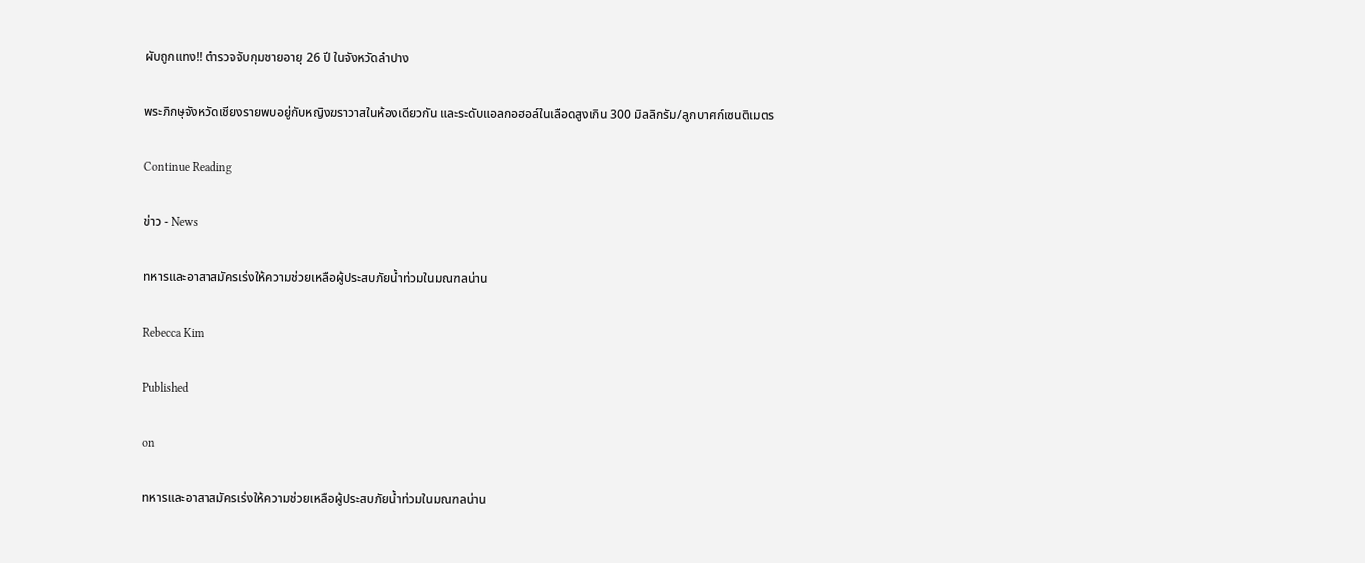ผับถูกแทง!! ตำรวจจับกุมชายอายุ 26 ปี ในจังหวัดลำปาง

พระภิกษุจังหวัดเชียงรายพบอยู่กับหญิงฆราวาสในห้องเดียวกัน และระดับแอลกอฮอล์ในเลือดสูงเกิน 300 มิลลิกรัม/ลูกบาศก์เซนติเมตร

Continue Reading

ข่าว - News

ทหารและอาสาสมัครเร่งให้ความช่วยเหลือผู้ประสบภัยน้ำท่วมในมณฑลน่าน

Rebecca Kim

Published

on

ทหารและอาสาสมัครเร่งให้ความช่วยเหลือผู้ประสบภัยน้ำท่วมในมณฑลน่าน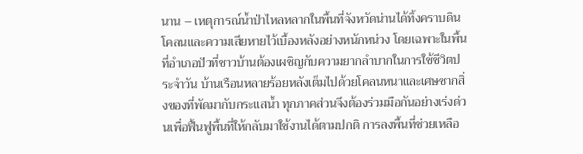นาน – เหตุการณ์น้ำป่าไหลหลากในพื้นที่จังหวัดน่านได้ทิ้งคราบดินโคลนและความเสียหายไว้เบื้องหลังอย่างหนักหน่วง โดยเฉพาะในพื้นที่อำเภอปัวที่ชาวบ้านต้องเผชิญกับความยากลำบากในการใช้ชีวิตประจำวัน บ้านเรือนหลายร้อยหลังเต็มไปด้วยโคลนหนาและเศษซากสิ่งของที่พัดมากับกระแสน้ำ ทุกภาคส่วนจึงต้องร่วมมือกันอย่างเร่งด่วนเพื่อฟื้นฟูพื้นที่ให้กลับมาใช้งานได้ตามปกติ การลงพื้นที่ช่วยเหลือ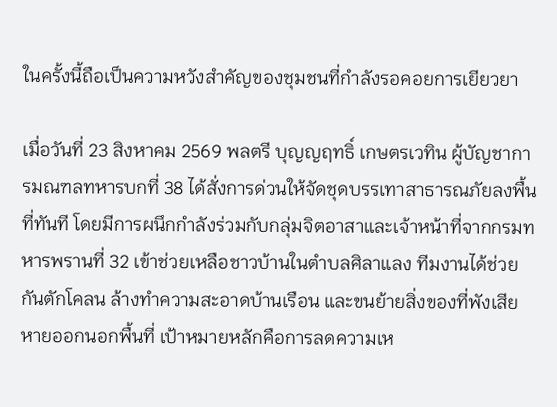ในครั้งนี้ถือเป็นความหวังสำคัญของชุมชนที่กำลังรอคอยการเยียวยา

เมื่อวันที่ 23 สิงหาคม 2569 พลตรี บุญญฤทธิ์ เกษตรเวทิน ผู้บัญชาการมณฑลทหารบกที่ 38 ได้สั่งการด่วนให้จัดชุดบรรเทาสาธารณภัยลงพื้นที่ทันที โดยมีการผนึกกำลังร่วมกับกลุ่มจิตอาสาและเจ้าหน้าที่จากกรมทหารพรานที่ 32 เข้าช่วยเหลือชาวบ้านในตำบลศิลาแลง ทีมงานได้ช่วยกันตักโคลน ล้างทำความสะอาดบ้านเรือน และขนย้ายสิ่งของที่พังเสียหายออกนอกพื้นที่ เป้าหมายหลักคือการลดความเห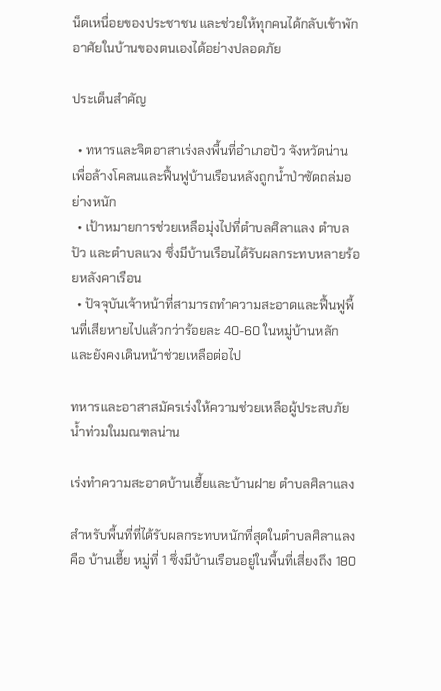น็ดเหนื่อยของประชาชน และช่วยให้ทุกคนได้กลับเข้าพักอาศัยในบ้านของตนเองได้อย่างปลอดภัย

ประเด็นสำคัญ

  • ทหารและจิตอาสาเร่งลงพื้นที่อำเภอปัว จังหวัดน่าน เพื่อล้างโคลนและฟื้นฟูบ้านเรือนหลังถูกน้ำป่าซัดถล่มอย่างหนัก
  • เป้าหมายการช่วยเหลือมุ่งไปที่ตำบลศิลาแลง ตำบลปัว และตำบลแวง ซึ่งมีบ้านเรือนได้รับผลกระทบหลายร้อยหลังคาเรือน
  • ปัจจุบันเจ้าหน้าที่สามารถทำความสะอาดและฟื้นฟูพื้นที่เสียหายไปแล้วกว่าร้อยละ 40-60 ในหมู่บ้านหลัก และยังคงเดินหน้าช่วยเหลือต่อไป

ทหารและอาสาสมัครเร่งให้ความช่วยเหลือผู้ประสบภัยน้ำท่วมในมณฑลน่าน

เร่งทำความสะอาดบ้านเฮี้ยและบ้านฝาย ตำบลศิลาแลง

สำหรับพื้นที่ที่ได้รับผลกระทบหนักที่สุดในตำบลศิลาแลงคือ บ้านเฮี้ย หมู่ที่ 1 ซึ่งมีบ้านเรือนอยู่ในพื้นที่เสี่ยงถึง 180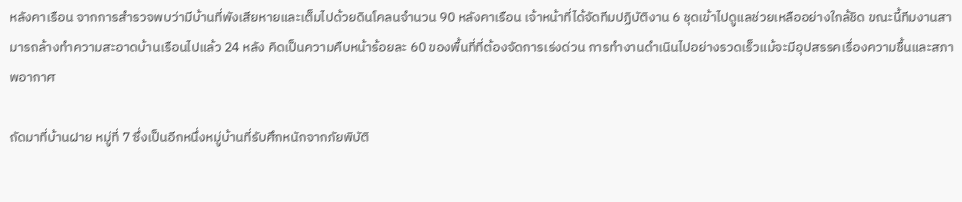หลังคาเรือน จากการสำรวจพบว่ามีบ้านที่พังเสียหายและเต็มไปด้วยดินโคลนจำนวน 90 หลังคาเรือน เจ้าหน้าที่ได้จัดทีมปฏิบัติงาน 6 ชุดเข้าไปดูแลช่วยเหลืออย่างใกล้ชิด ขณะนี้ทีมงานสามารถล้างทำความสะอาดบ้านเรือนไปแล้ว 24 หลัง คิดเป็นความคืบหน้าร้อยละ 60 ของพื้นที่ที่ต้องจัดการเร่งด่วน การทำงานดำเนินไปอย่างรวดเร็วแม้จะมีอุปสรรคเรื่องความชื้นและสภาพอากาศ

ถัดมาที่บ้านฝาย หมู่ที่ 7 ซึ่งเป็นอีกหนึ่งหมู่บ้านที่รับศึกหนักจากภัยพิบัติ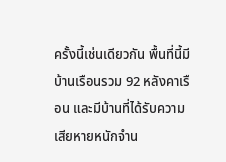ครั้งนี้เช่นเดียวกัน พื้นที่นี้มีบ้านเรือนรวม 92 หลังคาเรือน และมีบ้านที่ได้รับความเสียหายหนักจำน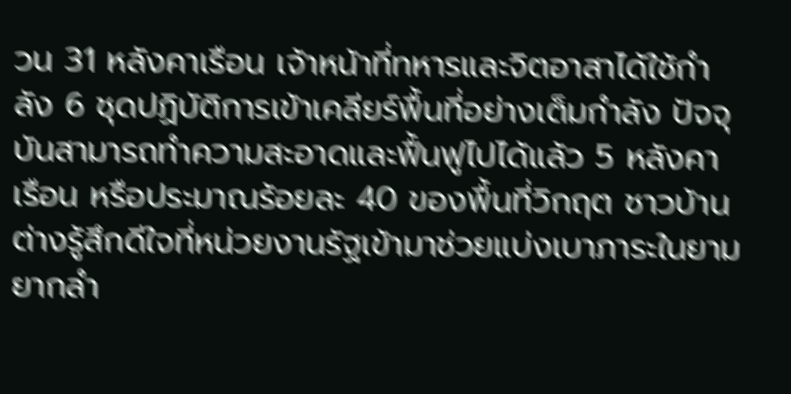วน 31 หลังคาเรือน เจ้าหน้าที่ทหารและจิตอาสาได้ใช้กำลัง 6 ชุดปฏิบัติการเข้าเคลียร์พื้นที่อย่างเต็มกำลัง ปัจจุบันสามารถทำความสะอาดและฟื้นฟูไปได้แล้ว 5 หลังคาเรือน หรือประมาณร้อยละ 40 ของพื้นที่วิกฤต ชาวบ้านต่างรู้สึกดีใจที่หน่วยงานรัฐเข้ามาช่วยแบ่งเบาภาระในยามยากลำ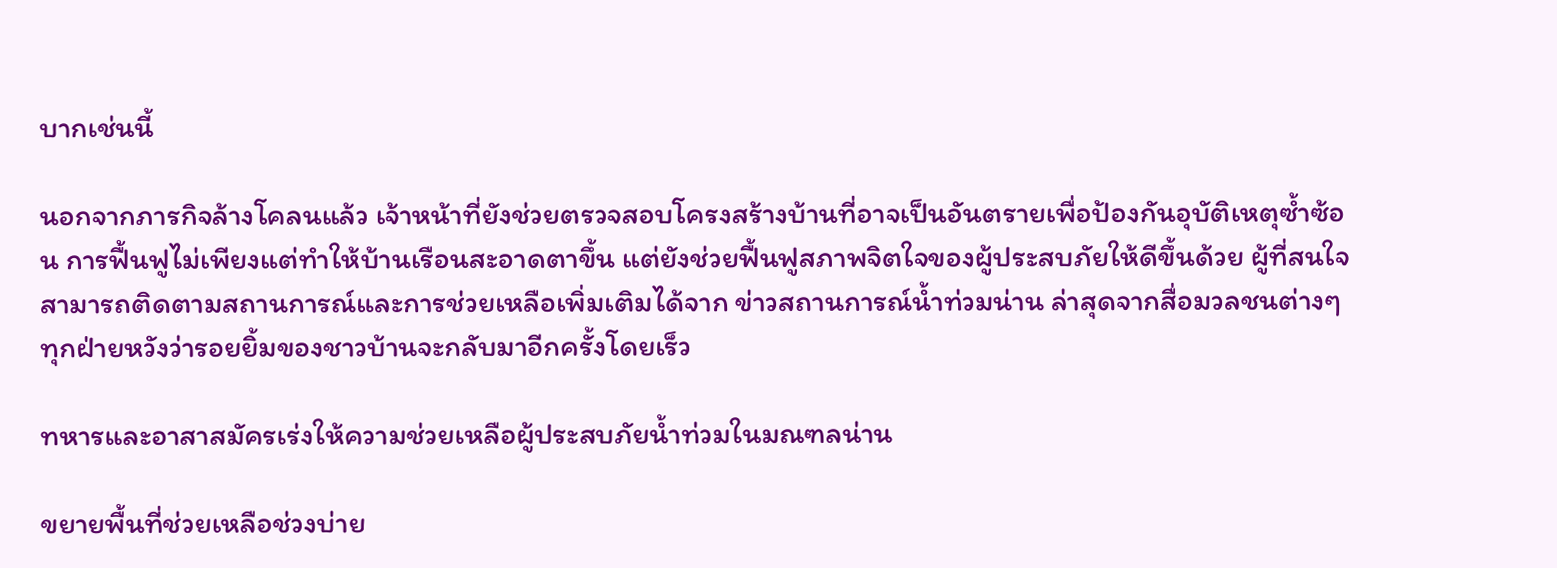บากเช่นนี้

นอกจากภารกิจล้างโคลนแล้ว เจ้าหน้าที่ยังช่วยตรวจสอบโครงสร้างบ้านที่อาจเป็นอันตรายเพื่อป้องกันอุบัติเหตุซ้ำซ้อน การฟื้นฟูไม่เพียงแต่ทำให้บ้านเรือนสะอาดตาขึ้น แต่ยังช่วยฟื้นฟูสภาพจิตใจของผู้ประสบภัยให้ดีขึ้นด้วย ผู้ที่สนใจสามารถติดตามสถานการณ์และการช่วยเหลือเพิ่มเติมได้จาก ข่าวสถานการณ์น้ำท่วมน่าน ล่าสุดจากสื่อมวลชนต่างๆ ทุกฝ่ายหวังว่ารอยยิ้มของชาวบ้านจะกลับมาอีกครั้งโดยเร็ว

ทหารและอาสาสมัครเร่งให้ความช่วยเหลือผู้ประสบภัยน้ำท่วมในมณฑลน่าน

ขยายพื้นที่ช่วยเหลือช่วงบ่าย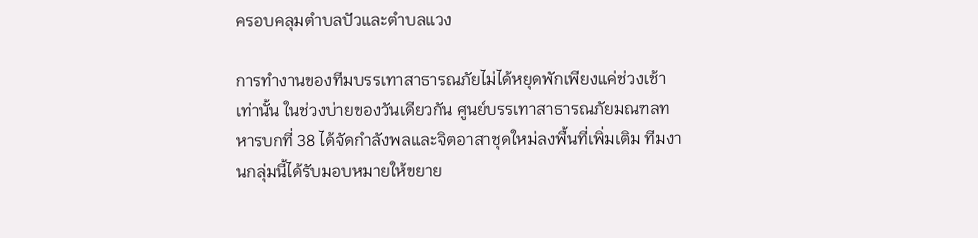ครอบคลุมตำบลปัวและตำบลแวง

การทำงานของทีมบรรเทาสาธารณภัยไม่ได้หยุดพักเพียงแค่ช่วงเช้าเท่านั้น ในช่วงบ่ายของวันเดียวกัน ศูนย์บรรเทาสาธารณภัยมณฑลทหารบกที่ 38 ได้จัดกำลังพลและจิตอาสาชุดใหม่ลงพื้นที่เพิ่มเติม ทีมงานกลุ่มนี้ได้รับมอบหมายให้ขยาย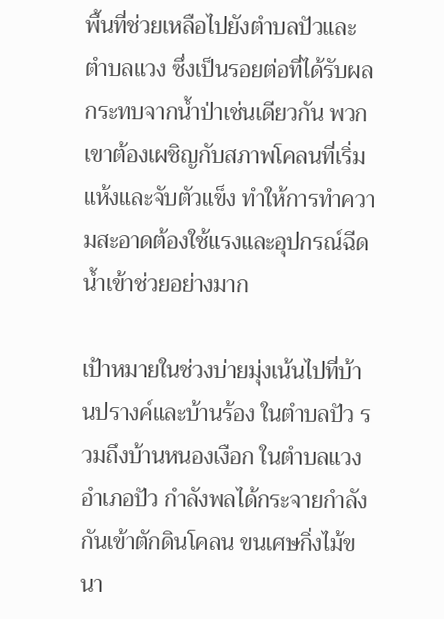พื้นที่ช่วยเหลือไปยังตำบลปัวและตำบลแวง ซึ่งเป็นรอยต่อที่ได้รับผลกระทบจากน้ำป่าเช่นเดียวกัน พวกเขาต้องเผชิญกับสภาพโคลนที่เริ่มแห้งและจับตัวแข็ง ทำให้การทำความสะอาดต้องใช้แรงและอุปกรณ์ฉีดน้ำเข้าช่วยอย่างมาก

เป้าหมายในช่วงบ่ายมุ่งเน้นไปที่บ้านปรางค์และบ้านร้อง ในตำบลปัว รวมถึงบ้านหนองเงือก ในตำบลแวง อำเภอปัว กำลังพลได้กระจายกำลังกันเข้าตักดินโคลน ขนเศษกิ่งไม้ขนา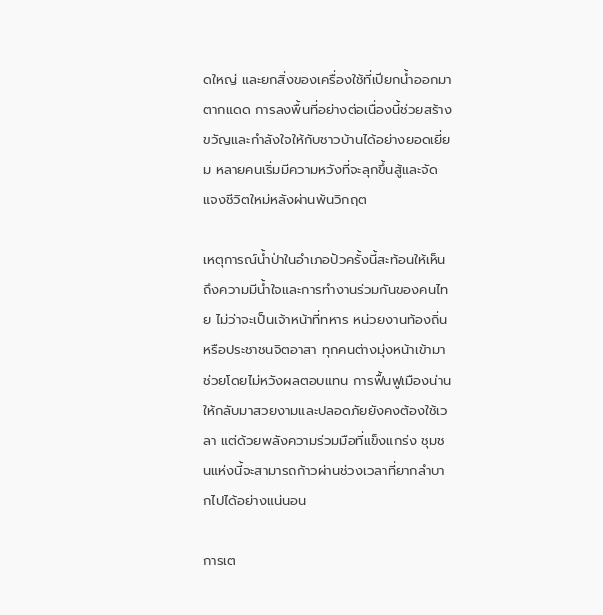ดใหญ่ และยกสิ่งของเครื่องใช้ที่เปียกน้ำออกมาตากแดด การลงพื้นที่อย่างต่อเนื่องนี้ช่วยสร้างขวัญและกำลังใจให้กับชาวบ้านได้อย่างยอดเยี่ยม หลายคนเริ่มมีความหวังที่จะลุกขึ้นสู้และจัดแจงชีวิตใหม่หลังผ่านพ้นวิกฤต

เหตุการณ์น้ำป่าในอำเภอปัวครั้งนี้สะท้อนให้เห็นถึงความมีน้ำใจและการทำงานร่วมกันของคนไทย ไม่ว่าจะเป็นเจ้าหน้าที่ทหาร หน่วยงานท้องถิ่น หรือประชาชนจิตอาสา ทุกคนต่างมุ่งหน้าเข้ามาช่วยโดยไม่หวังผลตอบแทน การฟื้นฟูเมืองน่านให้กลับมาสวยงามและปลอดภัยยังคงต้องใช้เวลา แต่ด้วยพลังความร่วมมือที่แข็งแกร่ง ชุมชนแห่งนี้จะสามารถก้าวผ่านช่วงเวลาที่ยากลำบากไปได้อย่างแน่นอน

การเต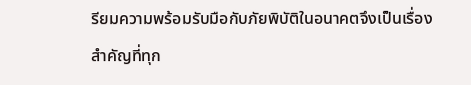รียมความพร้อมรับมือกับภัยพิบัติในอนาคตจึงเป็นเรื่องสำคัญที่ทุก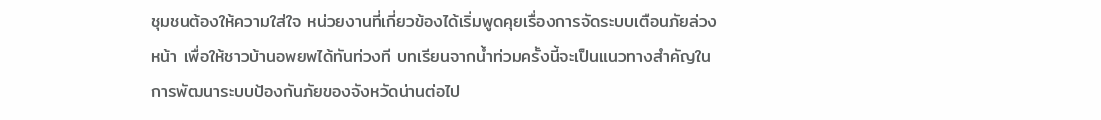ชุมชนต้องให้ความใส่ใจ หน่วยงานที่เกี่ยวข้องได้เริ่มพูดคุยเรื่องการจัดระบบเตือนภัยล่วงหน้า เพื่อให้ชาวบ้านอพยพได้ทันท่วงที บทเรียนจากน้ำท่วมครั้งนี้จะเป็นแนวทางสำคัญในการพัฒนาระบบป้องกันภัยของจังหวัดน่านต่อไป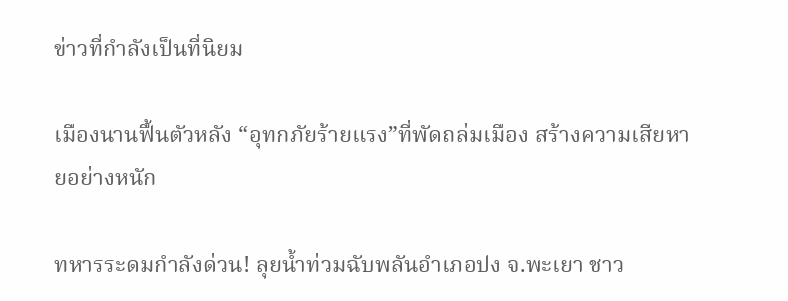ข่าวที่กำลังเป็นที่นิยม

เมืองนานฟื้นตัวหลัง “อุทกภัยร้ายแรง”ที่พัดถล่มเมือง สร้างความเสียหายอย่างหนัก

ทหารระดมกำลังด่วน! ลุยน้ำท่วมฉับพลันอำเภอปง จ.พะเยา ชาว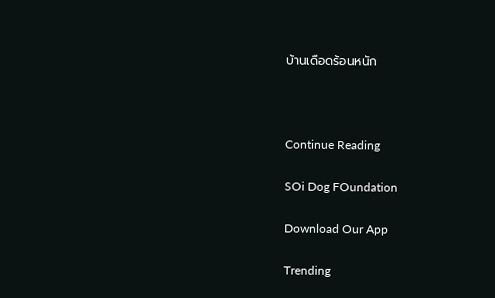บ้านเดือดร้อนหนัก



Continue Reading

SOi Dog FOundation

Download Our App

Trending